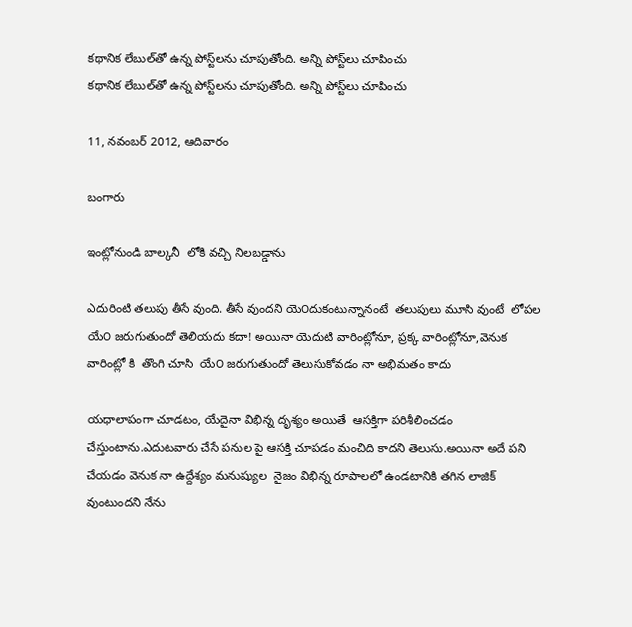కథానిక లేబుల్‌తో ఉన్న పోస్ట్‌లను చూపుతోంది. అన్ని పోస్ట్‌లు చూపించు
కథానిక లేబుల్‌తో ఉన్న పోస్ట్‌లను చూపుతోంది. అన్ని పోస్ట్‌లు చూపించు

11, నవంబర్ 2012, ఆదివారం

బంగారు

ఇంట్లోనుండి బాల్కనీ  లోకి వచ్చి నిలబడ్డాను

ఎదురింటి తలుపు తీసే వుంది. తీసే వుందని యె౦దుకంటున్నానంటే  తలుపులు మూసి వుంటే  లోపల యే౦ జరుగుతుందో తెలియదు కదా! అయినా యెదుటి వారింట్లోనూ, ప్రక్క వారింట్లోనూ,వెనుక వారింట్లో కి  తొంగి చూసి  యే౦ జరుగుతుందో తెలుసుకోవడం నా అభిమతం కాదు

యధాలాపంగా చూడటం, యేదైనా విభిన్న దృశ్యం అయితే  ఆసక్తిగా పరిశీలించడం చేస్తుంటాను.ఎదుటవారు చేసే పనుల పై ఆసక్తి చూపడం మంచిది కాదని తెలుసు.అయినా అదే పని చేయడం వెనుక నా ఉద్దేశ్యం మనుష్యుల  నైజం విభిన్న రూపాలలో ఉండటానికి తగిన లాజిక్ వుంటుందని నేను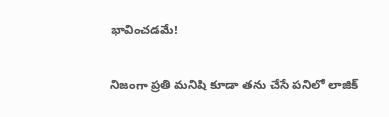భావించడమే!

నిజంగా ప్రతి మనిషి కూడా తను చేసే పనిలో లాజిక్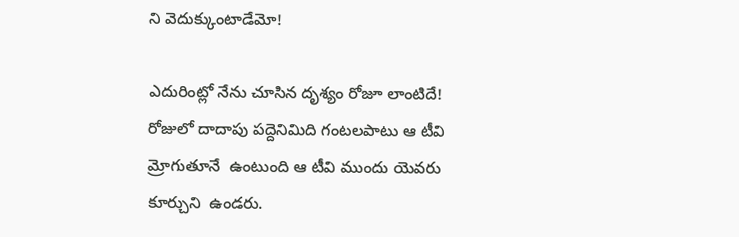ని వెదుక్కుంటాడేమో!

ఎదురింట్లో నేను చూసిన దృశ్యం రోజూ లాంటిదే! రోజులో దాదాపు పద్దెనిమిది గంటలపాటు ఆ టీవి  మ్రోగుతూనే  ఉంటుంది ఆ టీవి ముందు యెవరు కూర్చుని  ఉండరు.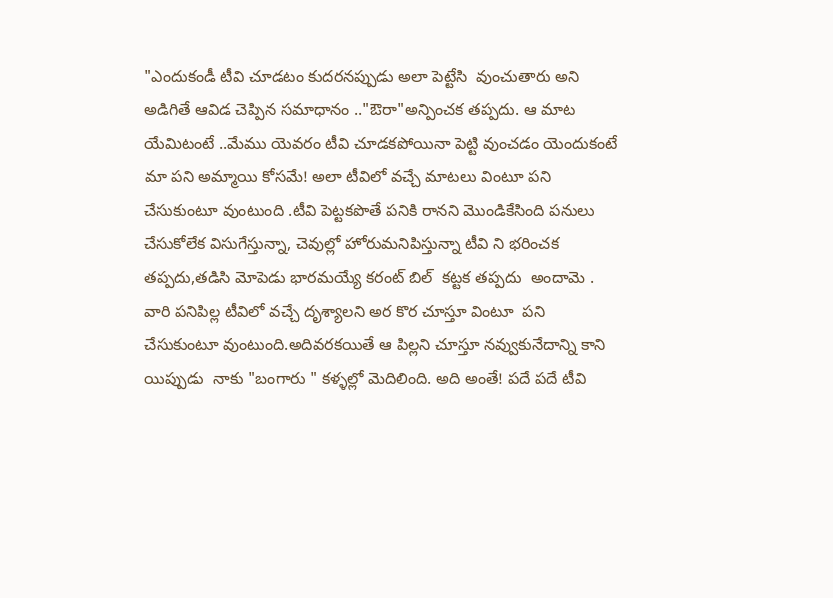"ఎందుకండీ టీవి చూడటం కుదరనప్పుడు అలా పెట్టేసి  వుంచుతారు అని అడిగితే ఆవిడ చెప్పిన సమాధానం .."ఔరా"అన్పించక తప్పదు. ఆ మాట యేమిటంటే ..మేము యెవరం టీవి చూడకపోయినా పెట్టి వుంచడం యెందుకంటే   మా పని అమ్మాయి కోసమే! అలా టీవిలో వచ్చే మాటలు వింటూ పని చేసుకుంటూ వుంటుంది .టీవి పెట్టకపొతే పనికి రానని మొండికేసింది పనులు చేసుకోలేక విసుగేస్తున్నా, చెవుల్లో హోరుమనిపిస్తున్నా టీవి ని భరించక తప్పదు,తడిసి మోపెడు భారమయ్యే కరంట్ బిల్  కట్టక తప్పదు  అందామె . వారి పనిపిల్ల టీవిలో వచ్చే దృశ్యాలని అర కొర చూస్తూ వింటూ  పని చేసుకుంటూ వుంటుంది.అదివరకయితే ఆ పిల్లని చూస్తూ నవ్వుకునేదాన్ని కాని యిప్పుడు  నాకు "బంగారు " కళ్ళల్లో మెదిలింది. అది అంతే! పదే పదే టీవి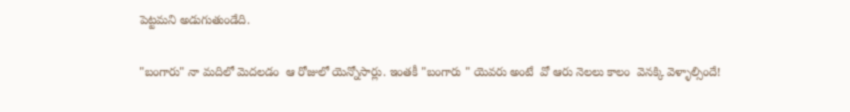పెట్టమని అడుగుతుండేది.

"బంగారు" నా మదిలో మెదలడం  ఆ రోజులో యెన్నోసార్లు. ఇంతకీ "బంగారు " యెవరు అంటే  వో ఆరు నెలలు కాలం  వెనక్కి వెళ్ళాల్సిందే!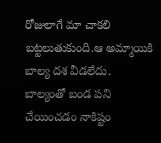రోజులాగే మా చాకలి బట్టలుతుకుంది.ఆ అమ్మాయికి బాల్య దశ వీడలేదు. బాల్యంతో బండ పని చేయించడం నాకిష్టం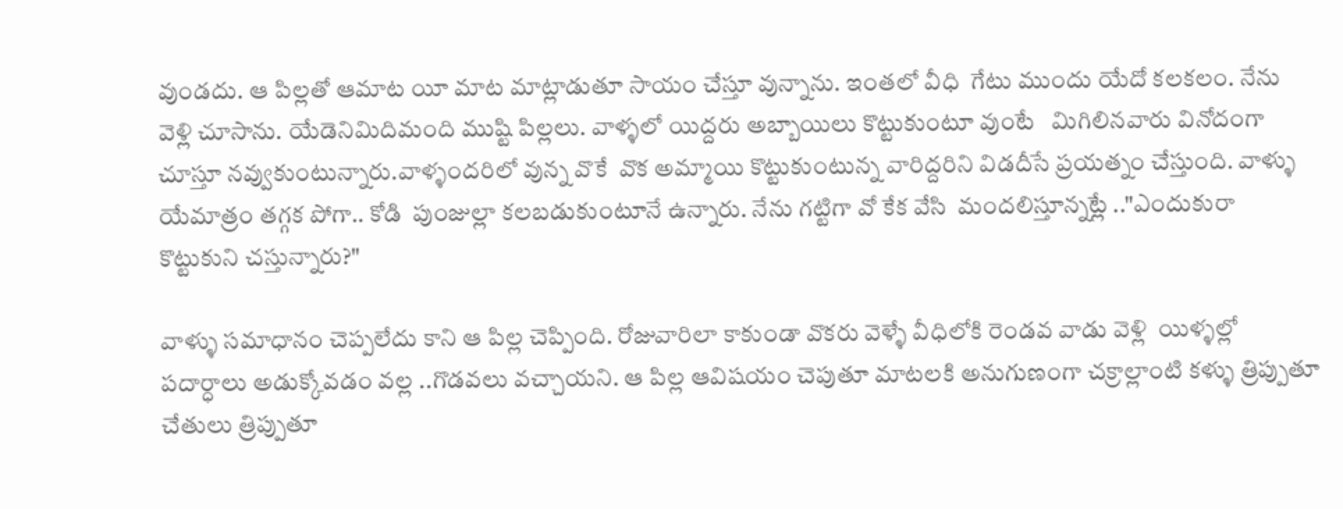వుండదు. ఆ పిల్లతో ఆమాట యీ మాట మాట్లాడుతూ సాయం చేస్తూ వున్నాను. ఇంతలో వీధి  గేటు ముందు యేదో కలకలం. నేను వెళ్లి చూసాను. యేడెనిమిదిమంది ముష్టి పిల్లలు. వాళ్ళలో యిద్దరు అబ్బాయిలు కొట్టుకుంటూ వుంటే   మిగిలినవారు వినోదంగా చూస్తూ నవ్వుకుంటున్నారు.వాళ్ళందరిలో వున్న వొకే  వొక అమ్మాయి కొట్టుకుంటున్న వారిద్దరిని విడదీసే ప్రయత్నం చేస్తుంది. వాళ్ళు యేమాత్రం తగ్గక పోగా.. కోడి  పుంజుల్లా కలబడుకుంటూనే ఉన్నారు. నేను గట్టిగా వో కేక వేసి  మందలిస్తూన్నట్లే .."ఎందుకురా కొట్టుకుని చస్తున్నారు?"

వాళ్ళు సమాధానం చెప్పలేదు కాని ఆ పిల్ల చెప్పింది. రోజువారిలా కాకుండా వొకరు వెళ్ళే వీధిలోకి రెండవ వాడు వెళ్లి  యిళ్ళల్లో పదార్ధాలు అడుక్కోవడం వల్ల ..గొడవలు వచ్చాయని. ఆ పిల్ల ఆవిషయం చెపుతూ మాటలకి అనుగుణంగా చక్రాల్లాంటి కళ్ళు త్రిప్పుతూ చేతులు త్రిప్పుతూ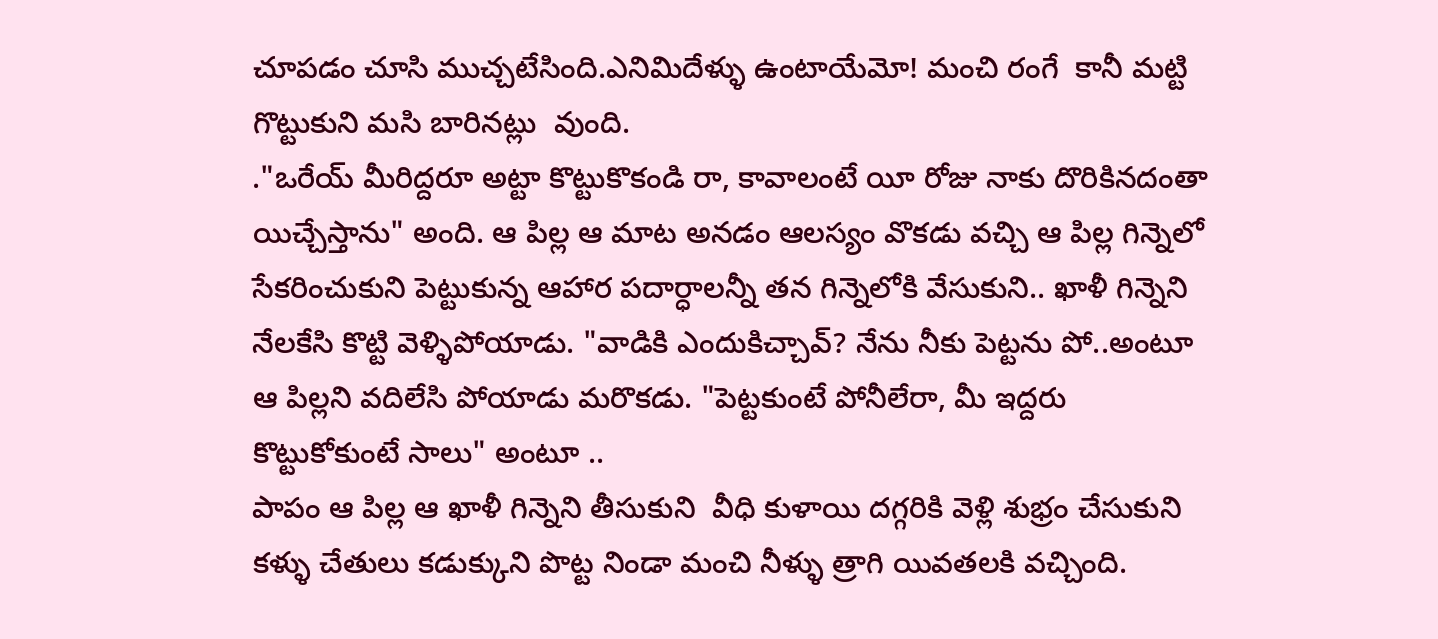చూపడం చూసి ముచ్చటేసింది.ఎనిమిదేళ్ళు ఉంటాయేమో! మంచి రంగే  కానీ మట్టి గొట్టుకుని మసి బారినట్లు  వుంది.
."ఒరేయ్ మీరిద్దరూ అట్టా కొట్టుకొకండి రా, కావాలంటే యీ రోజు నాకు దొరికినదంతా యిచ్చేస్తాను" అంది. ఆ పిల్ల ఆ మాట అనడం ఆలస్యం వొకడు వచ్చి ఆ పిల్ల గిన్నెలో సేకరించుకుని పెట్టుకున్న ఆహార పదార్ధాలన్నీ తన గిన్నెలోకి వేసుకుని.. ఖాళీ గిన్నెని నేలకేసి కొట్టి వెళ్ళిపోయాడు. "వాడికి ఎందుకిచ్చావ్? నేను నీకు పెట్టను పో..అంటూ ఆ పిల్లని వదిలేసి పోయాడు మరొకడు. "పెట్టకుంటే పోనీలేరా, మీ ఇద్దరు కొట్టుకోకుంటే సాలు" అంటూ ..
పాపం ఆ పిల్ల ఆ ఖాళీ గిన్నెని తీసుకుని  వీధి కుళాయి దగ్గరికి వెళ్లి శుభ్రం చేసుకుని కళ్ళు చేతులు కడుక్కుని పొట్ట నిండా మంచి నీళ్ళు త్రాగి యివతలకి వచ్చింది.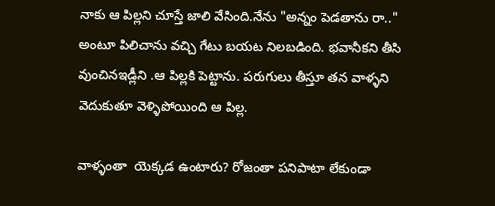నాకు ఆ పిల్లని చూస్తే జాలి వేసింది.నేను "అన్నం పెడతాను రా.." అంటూ పిలిచాను వచ్చి గేటు బయట నిలబడింది. భవానీకని తీసి వుంచినఇడ్లీని .ఆ పిల్లకి పెట్టాను. పరుగులు తీస్తూ తన వాళ్ళని వెదుకుతూ వెళ్ళిపోయింది ఆ పిల్ల.

వాళ్ళంతా  యెక్కడ ఉంటారు? రోజంతా పనిపాటా లేకుండా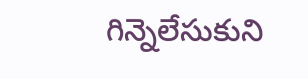గిన్నెలేసుకుని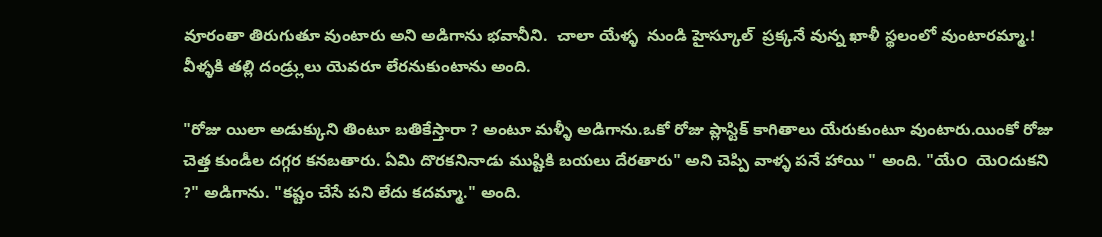వూరంతా తిరుగుతూ వుంటారు అని అడిగాను భవానీని.  చాలా యేళ్ళ  నుండి హైస్కూల్  ప్రక్కనే వున్న ఖాళీ స్థలంలో వుంటారమ్మా.! వీళ్ళకి తల్లి దండ్ర్లులు యెవరూ లేరనుకుంటాను అంది.

"రోజు యిలా అడుక్కుని తింటూ బతికేస్తారా ? అంటూ మళ్ళీ అడిగాను.ఒకో రోజు ప్లాస్టిక్ కాగితాలు యేరుకుంటూ వుంటారు.యింకో రోజు చెత్త కుండీల దగ్గర కనబతారు. ఏమి దొరకనినాడు ముష్టికి బయలు దేరతారు" అని చెప్పి వాళ్ళ పనే హాయి " అంది. "యే౦  యె౦దుకని ?" అడిగాను. "కష్టం చేసే పని లేదు కదమ్మా." అంది.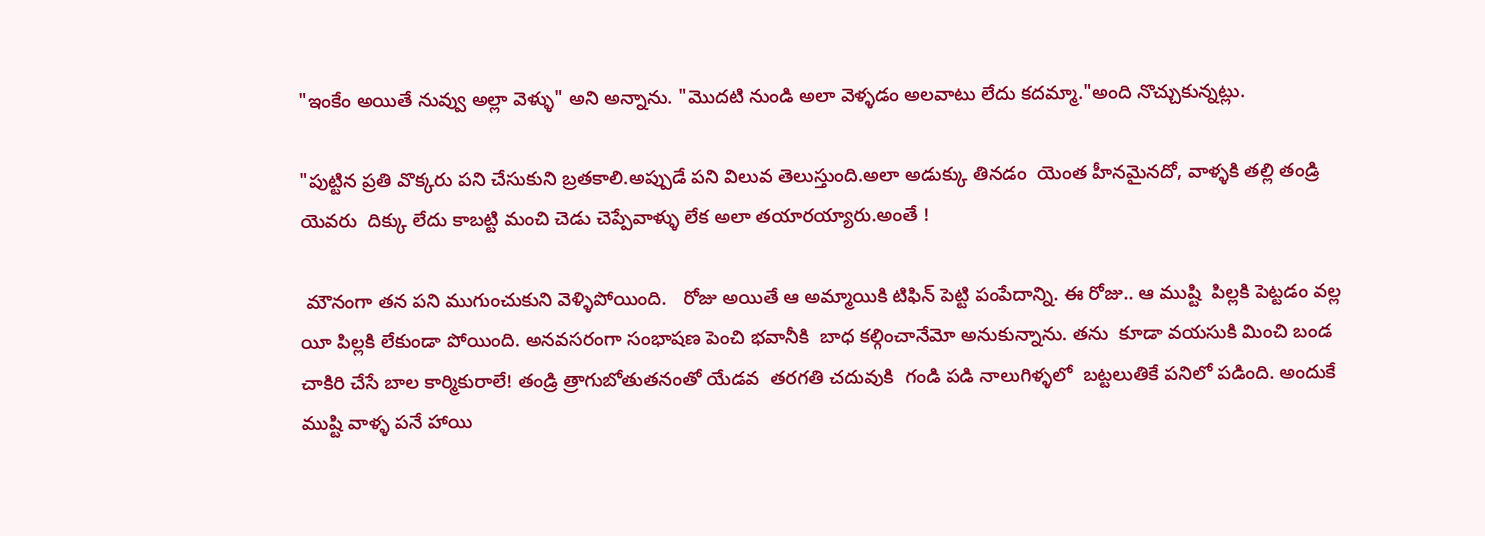"ఇంకేం అయితే నువ్వు అల్లా వెళ్ళు" అని అన్నాను. "మొదటి నుండి అలా వెళ్ళడం అలవాటు లేదు కదమ్మా."అంది నొచ్చుకున్నట్లు.

"పుట్టిన ప్రతి వొక్కరు పని చేసుకుని బ్రతకాలి.అప్పుడే పని విలువ తెలుస్తుంది.అలా అడుక్కు తినడం  యెంత హీనమైనదో, వాళ్ళకి తల్లి తండ్రి యెవరు  దిక్కు లేదు కాబట్టి మంచి చెడు చెప్పేవాళ్ళు లేక అలా తయారయ్యారు.అంతే !

 మౌనంగా తన పని ముగుంచుకుని వెళ్ళిపోయింది.   రోజు అయితే ఆ అమ్మాయికి టిఫిన్ పెట్టి పంపేదాన్ని. ఈ రోజు.. ఆ ముష్టి  పిల్లకి పెట్టడం వల్ల  యీ పిల్లకి లేకుండా పోయింది. అనవసరంగా సంభాషణ పెంచి భవానీకి  బాధ కల్గించానేమో అనుకున్నాను. తను  కూడా వయసుకి మించి బండ చాకిరి చేసే బాల కార్మికురాలే! తండ్రి త్రాగుబోతుతనంతో యేడవ  తరగతి చదువుకి  గండి పడి నాలుగిళ్ళలో  బట్టలుతికే పనిలో పడింది. అందుకే ముష్టి వాళ్ళ పనే హాయి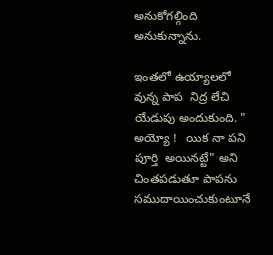అనుకోగల్గింది అనుకున్నాను.

ఇంతలో ఉయ్యాలలో వున్న పాప  నిద్ర లేచి యేడుపు అందుకుంది. " అయ్యో !   యిక నా పని పూర్తి  అయినట్టే" అని చింతపడుతూ పాపను సముదాయించుకుంటూనే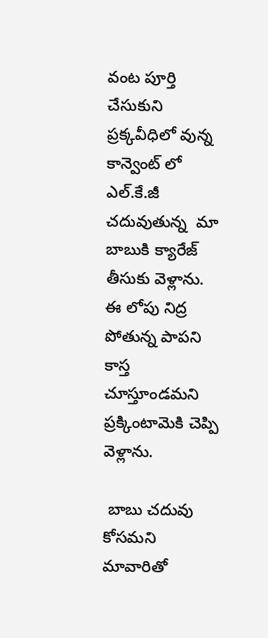వంట పూర్తి చేసుకుని ప్రక్కవీధిలో వున్న కాన్వెంట్ లో ఎల్.కే.జీ చదువుతున్న  మా బాబుకి క్యారేజ్ తీసుకు వెళ్లాను. ఈ లోపు నిద్ర పోతున్న పాపని కాస్త చూస్తూండమని ప్రక్కింటామెకి చెప్పి వెళ్లాను.

 బాబు చదువు కోసమని మావారితో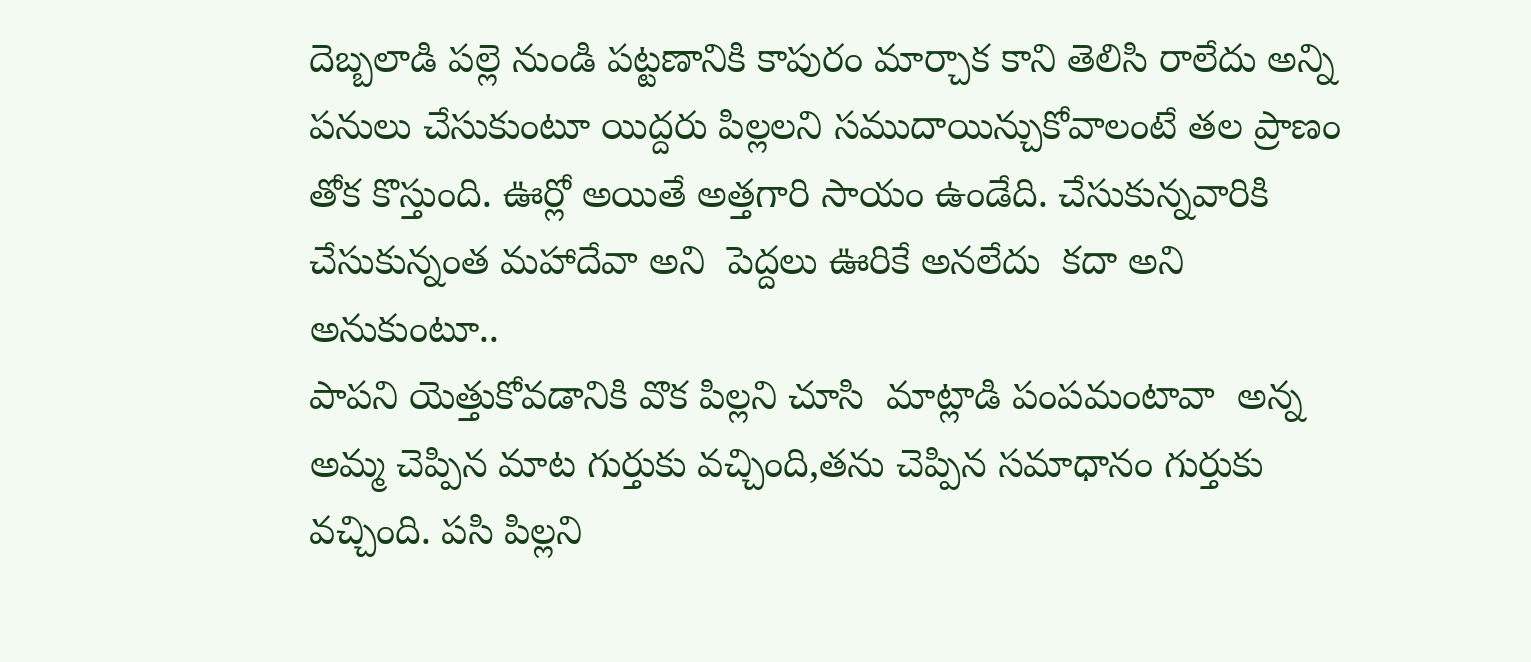దెబ్బలాడి పల్లె నుండి పట్టణానికి కాపురం మార్చాక కాని తెలిసి రాలేదు అన్ని పనులు చేసుకుంటూ యిద్దరు పిల్లలని సముదాయిన్చుకోవాలంటే తల ప్రాణం తోక కొస్తుంది. ఊర్లో అయితే అత్తగారి సాయం ఉండేది. చేసుకున్నవారికి  చేసుకున్నంత మహాదేవా అని  పెద్దలు ఊరికే అనలేదు  కదా అని అనుకుంటూ..
పాపని యెత్తుకోవడానికి వొక పిల్లని చూసి  మాట్లాడి పంపమంటావా  అన్న అమ్మ చెప్పిన మాట గుర్తుకు వచ్చింది,తను చెప్పిన సమాధానం గుర్తుకు వచ్చింది. పసి పిల్లని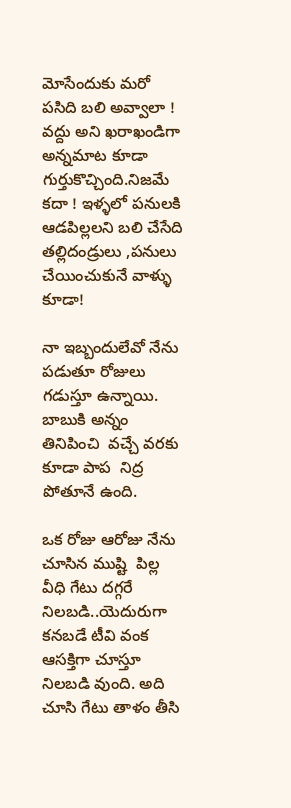మోసేందుకు మరో పసిది బలి అవ్వాలా ! వద్దు అని ఖరాఖండిగా అన్నమాట కూడా గుర్తుకొచ్చింది.నిజమే కదా ! ఇళ్ళలో పనులకి ఆడపిల్లలని బలి చేసేది తల్లిదండ్రులు ,పనులు చేయించుకునే వాళ్ళు కూడా!

నా ఇబ్బందులేవో నేను పడుతూ రోజులు గడుస్తూ ఉన్నాయి. బాబుకి అన్నం తినిపించి  వచ్చే వరకు కూడా పాప  నిద్ర  పోతూనే ఉంది.

ఒక రోజు ఆరోజు నేను చూసిన ముష్టి  పిల్ల వీధి గేటు దగ్గరే నిలబడి..యెదురుగా కనబడే టీవి వంక ఆసక్తిగా చూస్తూ నిలబడి వుంది. అది చూసి గేటు తాళం తీసి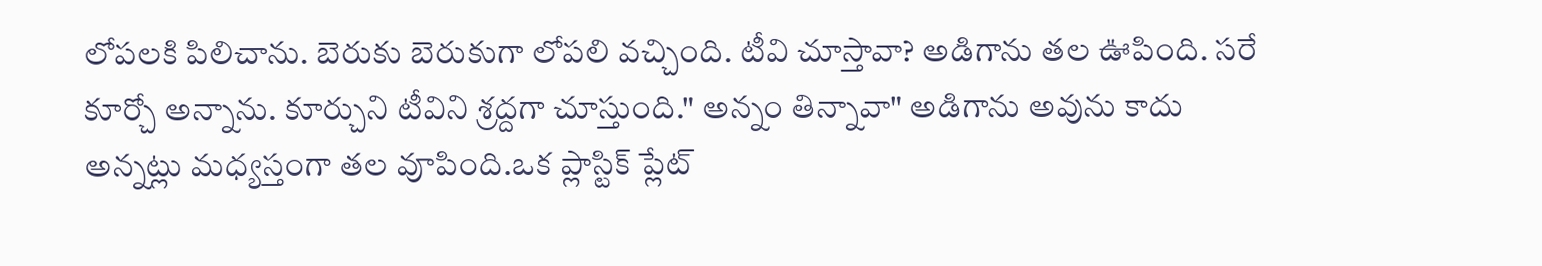లోపలకి పిలిచాను. బెరుకు బెరుకుగా లోపలి వచ్చింది. టీవి చూస్తావా? అడిగాను తల ఊపింది. సరే కూర్చో అన్నాను. కూర్చుని టీవిని శ్రద్దగా చూస్తుంది." అన్నం తిన్నావా" అడిగాను అవును కాదు అన్నట్లు మధ్యస్తంగా తల వూపింది.ఒక ప్లాస్టిక్ ప్లేట్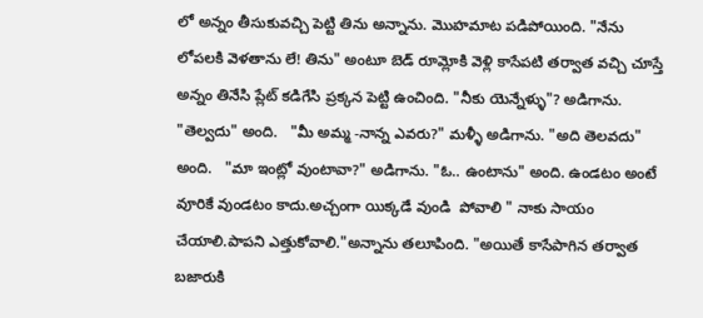లో అన్నం తీసుకువచ్చి పెట్టి తిను అన్నాను. మొహమాట పడిపోయింది. "నేను లోపలకి వెళతాను లే! తిను" అంటూ బెడ్ రూమ్లోకి వెళ్లి కాసేపటి తర్వాత వచ్చి చూస్తే అన్నం తినేసి ప్లేట్ కడిగేసి ప్రక్కన పెట్టి ఉంచింది. "నీకు యెన్నేళ్ళు"? అడిగాను. "తెల్వదు" అంది.   "మీ అమ్మ -నాన్న ఎవరు?" మళ్ళీ అడిగాను. "అది తెలవదు" అంది.   "మా ఇంట్లో వుంటావా?" అడిగాను. "ఓ.. ఉంటాను" అంది. ఉండటం అంటే వూరికే వుండటం కాదు.అచ్చంగా యిక్కడే వుండి  పోవాలి " నాకు సాయం చేయాలి.పాపని ఎత్తుకోవాలి."అన్నాను తలూపింది. "అయితే కాసేపాగిన తర్వాత బజారుకి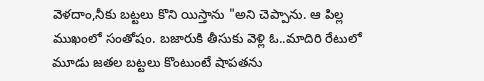వెళదాం,నీకు బట్టలు కొని యిస్తాను "అని చెప్పాను. ఆ పిల్ల ముఖంలో సంతోషం. బజారుకి తీసుకు వెళ్లి ఓ..మాదిరి రేటులో మూడు జతల బట్టలు కొంటుంటే షాపతను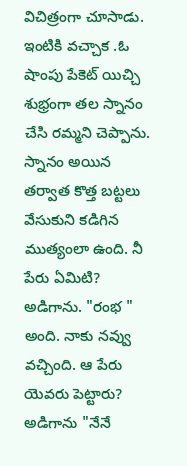విచిత్రంగా చూసాడు.  ఇంటికి వచ్చాక .ఓ షాంపు పేకెట్ యిచ్చి శుభ్రంగా తల స్నానం చేసి రమ్మని చెప్పాను. స్నానం అయిన తర్వాత కొత్త బట్టలు వేసుకుని కడిగిన ముత్యంలా ఉంది. నీ పేరు ఏమిటి? అడిగాను. "రంభ " అంది. నాకు నవ్వు వచ్చింది. ఆ పేరు యెవరు పెట్టారు? అడిగాను "నేనే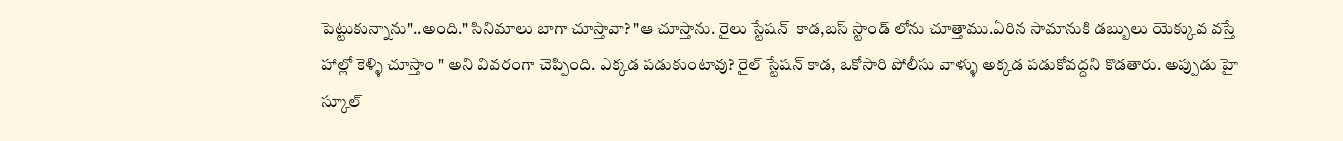పెట్టుకున్నాను"..అంది." సినిమాలు బాగా చూస్తావా? "ఆ చూస్తాను. రైలు స్టేషన్  కాడ,బస్ స్టాండ్ లోను చూత్తాము.ఏరిన సామానుకి డబ్బులు యెక్కువ వస్తే హాల్లో కెళ్ళి చూస్తాం " అని వివరంగా చెప్పింది. ఎక్కడ పడుకుంటావు? రైల్ స్టేషన్ కాడ, ఒకోసారి పోలీసు వాళ్ళు అక్కడ పడుకోవద్దని కొడతారు. అప్పుడు హై  స్కూల్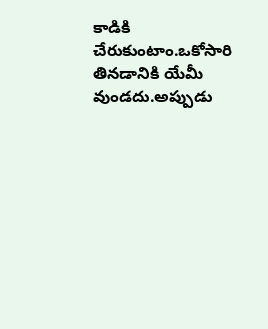కాడికి చేరుకుంటాం.ఒకోసారి తినడానికి యేమీ వుండదు.అప్పుడు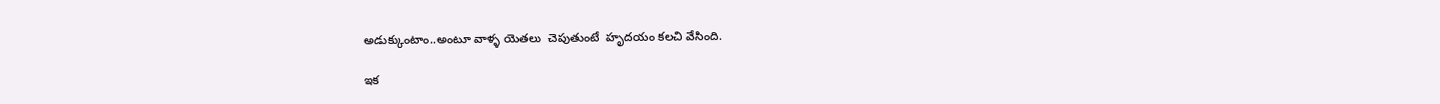అడుక్కుంటాం..అంటూ వాళ్ళ యెతలు  చెపుతుంటే  హృదయం కలచి వేసింది.

ఇక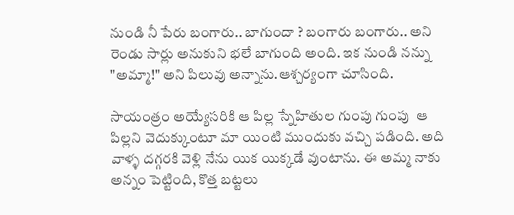నుండి నీ పేరు బంగారు.. బాగుందా ? బంగారు బంగారు.. అని రెండు సార్లు అనుకుని భలే బాగుంది అంది. ఇక నుండి నన్ను "అమ్మా!" అని పిలువు అన్నాను.ఆశ్చర్యంగా చూసింది.

సాయంత్రం అయ్యేసరికి ఆ పిల్ల స్నేహితుల గుంపు గుంపు  ఆ పిల్లని వెదుక్కుంటూ మా యింటి ముందుకు వచ్చి పడింది. అది వాళ్ళ దగ్గరకి వెళ్లి నేను యిక యిక్కడే వుంటాను. ఈ అమ్మ నాకు అన్నం పెట్టింది, కొత్త బట్టలు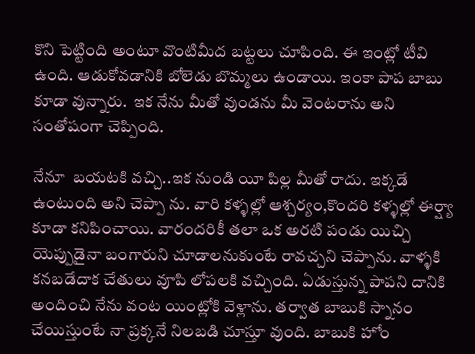కొని పెట్టింది అంటూ వొంటిమీద బట్టలు చూపింది. ఈ ఇంట్లో టీవి ఉంది. ఆడుకోవడానికి బోలెడు బొమ్మలు ఉండాయి. ఇంకా పాప బాబు కూడా వున్నారు.  ఇక నేను మీతో వుండను మీ వెంటరాను అని సంతోషంగా చెప్పింది.

నేనూ  బయటకి వచ్చి..ఇక నుండి యీ పిల్ల మీతో రాదు. ఇక్కడే ఉంటుంది అని చెప్పా ను. వారి కళ్ళల్లో ఆశ్చర్యం,కొందరి కళ్ళల్లో ఈర్ష్యా కూడా కనిపించాయి. వారందరికీ తలా ఒక అరటి పండు యిచ్చి యెప్పుడైనా బంగారుని చూడాలనుకుంటే రావచ్చని చెప్పాను. వాళ్ళకి కనబడేదాక చేతులు వూపి లోపలకి వచ్చింది. ఏడుస్తున్న పాపని దానికి అందించి నేను వంట యింట్లోకి వెళ్లాను. తర్వాత బాబుకి స్నానం చేయిస్తుంటే నా ప్రక్కనే నిలబడి చూస్తూ వుంది. బాబుకి హోం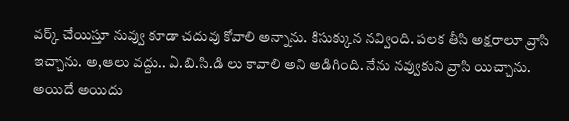వర్క్ చేయిస్తూ నువ్వు కూడా చదువు కోవాలి అన్నాను. కిసుక్కున నవ్వింది. పలక తీసి అక్షరాలూ వ్రాసి ఇచ్చాను. అ,ఆలు వద్దు.. ఏ.బి.సి.డి లు కావాలి అని అడిగింది. నేను నవ్వుకుని వ్రాసి యిచ్చాను. అయిదే అయిదు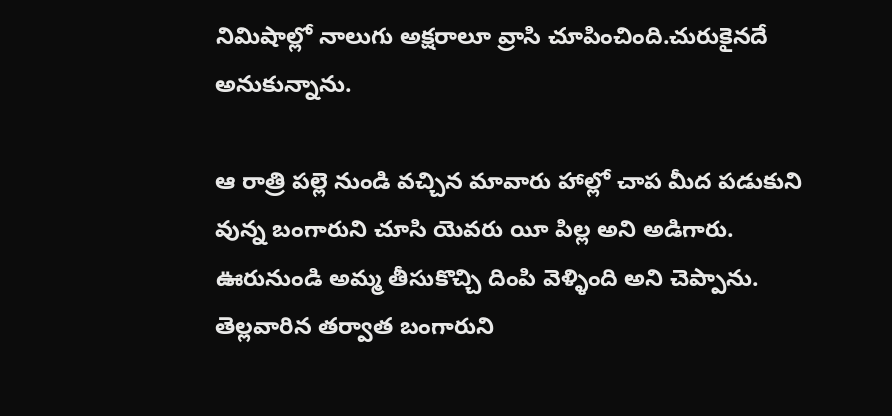నిమిషాల్లో నాలుగు అక్షరాలూ వ్రాసి చూపించింది.చురుకైనదే అనుకున్నాను.

ఆ రాత్రి పల్లె నుండి వచ్చిన మావారు హాల్లో చాప మీద పడుకుని వున్న బంగారుని చూసి యెవరు యీ పిల్ల అని అడిగారు. ఊరునుండి అమ్మ తీసుకొచ్చి దింపి వెళ్ళింది అని చెప్పాను. తెల్లవారిన తర్వాత బంగారుని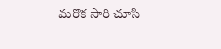మరొక సారి చూసి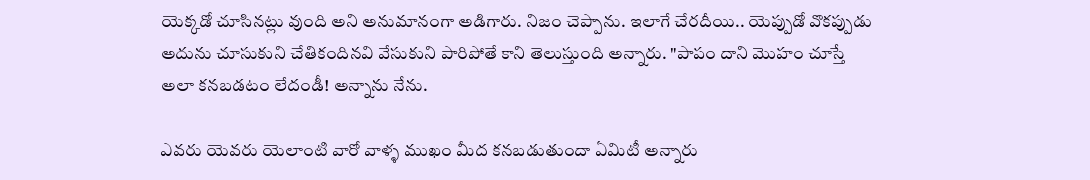యెక్కడో చూసినట్లు వుంది అని అనుమానంగా అడిగారు. నిజం చెప్పాను. ఇలాగే చేరదీయి.. యెప్పుడో వొకప్పుడు  అదును చూసుకుని చేతికందినవి వేసుకుని పారిపోతే కాని తెలుస్తుంది అన్నారు. "పాపం దాని మొహం చూస్తే అలా కనబడటం లేదండీ! అన్నాను నేను.

ఎవరు యెవరు యెలాంటి వారో వాళ్ళ ముఖం మీద కనబడుతుందా ఏమిటీ అన్నారు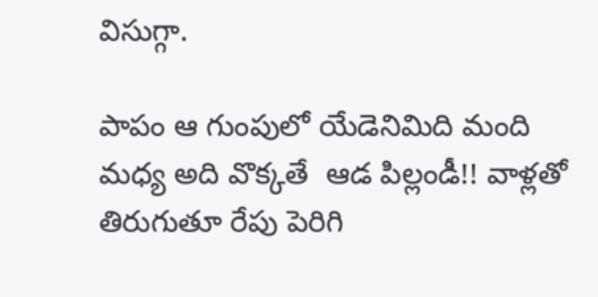విసుగ్గా.

పాపం ఆ గుంపులో యేడెనిమిది మంది మధ్య అది వొక్కతే  ఆడ పిల్లండీ!! వాళ్లతో తిరుగుతూ రేపు పెరిగి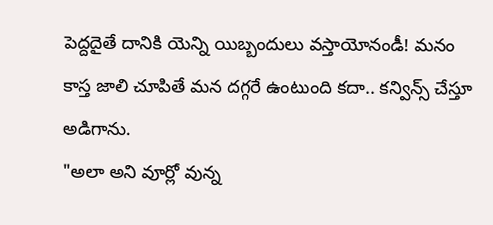పెద్దదైతే దానికి యెన్ని యిబ్బందులు వస్తాయోనండీ! మనం కాస్త జాలి చూపితే మన దగ్గరే ఉంటుంది కదా.. కన్విన్స్ చేస్తూ అడిగాను.
"అలా అని వూర్లో వున్న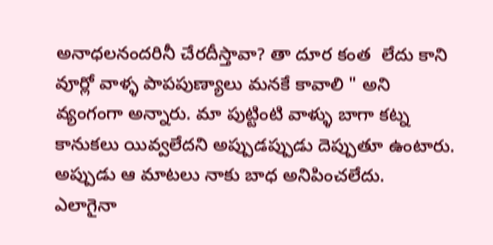అనాధలనందరినీ చేరదీస్తావా? తా దూర కంత  లేదు కాని వూర్లో వాళ్ళ పాపపుణ్యాలు మనకే కావాలి " అని వ్యంగంగా అన్నారు. మా పుట్టింటి వాళ్ళు బాగా కట్న కానుకలు యివ్వలేదని అప్పుడప్పుడు దెప్పుతూ ఉంటారు. అప్పుడు ఆ మాటలు నాకు బాధ అనిపించలేదు.   ఎలాగైనా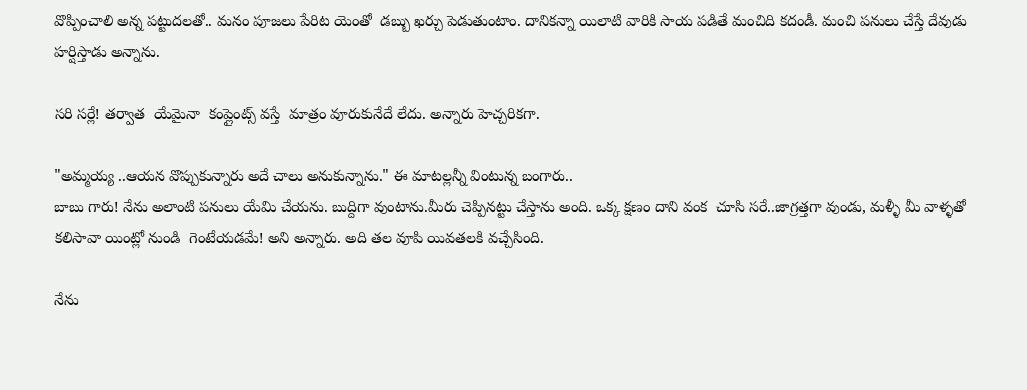వొప్పించాలి అన్న పట్టుదలతో.. మనం పూజలు పేరిట యెంతో  డబ్బు ఖర్చు పెడుతుంటాం. దానికన్నా యిలాటి వారికి సాయ పడితే మంచిది కదండీ. మంచి పనులు చేస్తే దేవుడు హర్షిస్తాడు అన్నాను.

సరి సర్లే! తర్వాత  యేమైనా  కంప్లైంట్స్ వస్తే  మాత్రం వూరుకునేదే లేదు. అన్నారు హెచ్చరికగా.

"అమ్మయ్య ..ఆయన వొప్పుకున్నారు అదే చాలు అనుకున్నాను." ఈ మాటల్లన్నీ వింటున్న బంగారు..
బాబు గారు! నేను అలాంటి పనులు యేమి చేయను. బుద్దిగా వుంటాను.మీరు చెప్పినట్టు చేస్తాను అంది. ఒక్క క్షణం దాని వంక  చూసి సరే..జాగ్రత్తగా వుండు, మళ్ళీ మీ వాళ్ళతో కలిసావా యింట్లో నుండి  గెంటేయడమే! అని అన్నారు. అది తల వూపి యివతలకి వచ్చేసింది.

నేను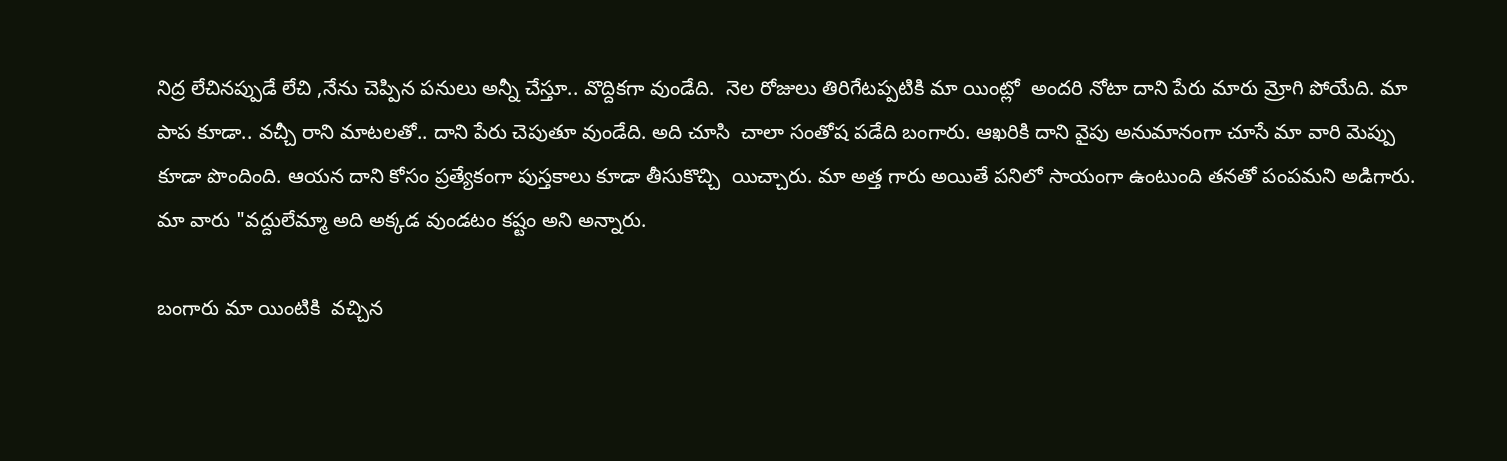నిద్ర లేచినప్పుడే లేచి ,నేను చెప్పిన పనులు అన్నీ చేస్తూ.. వొద్దికగా వుండేది.  నెల రోజులు తిరిగేటప్పటికి మా యింట్లో  అందరి నోటా దాని పేరు మారు మ్రోగి పోయేది. మా పాప కూడా.. వచ్చీ రాని మాటలతో.. దాని పేరు చెపుతూ వుండేది. అది చూసి  చాలా సంతోష పడేది బంగారు. ఆఖరికి దాని వైపు అనుమానంగా చూసే మా వారి మెప్పు కూడా పొందింది. ఆయన దాని కోసం ప్రత్యేకంగా పుస్తకాలు కూడా తీసుకొచ్చి  యిచ్చారు. మా అత్త గారు అయితే పనిలో సాయంగా ఉంటుంది తనతో పంపమని అడిగారు. మా వారు "వద్దులేమ్మా అది అక్కడ వుండటం కష్టం అని అన్నారు.

బంగారు మా యింటికి  వచ్చిన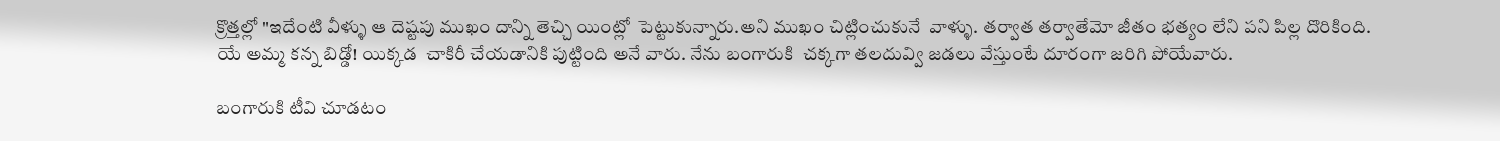క్రొత్తల్లో "ఇదేంటి వీళ్ళు ఆ దెష్టపు ముఖం దాన్ని తెచ్చి యింట్లో  పెట్టుకున్నారు.అని ముఖం చిట్లించుకునే  వాళ్ళు. తర్వాత తర్వాతేమో జీతం భత్యం లేని పని పిల్ల దొరికింది.   యే అమ్మ కన్న బిడ్డో! యిక్కడ  చాకిరీ చేయడానికి పుట్టింది అనే వారు. నేను బంగారుకి  చక్కగా తలదువ్వి జడలు వేస్తుంటే దూరంగా జరిగి పోయేవారు.

బంగారుకి టీవి చూడటం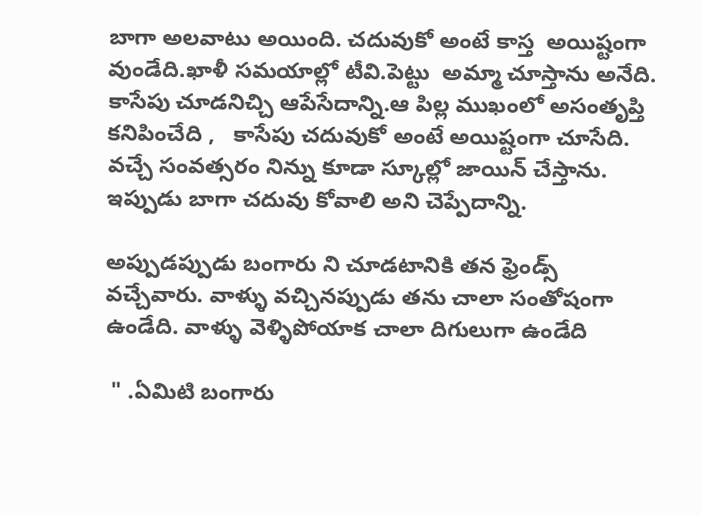బాగా అలవాటు అయింది. చదువుకో అంటే కాస్త  అయిష్టంగా వుండేది.ఖాళీ సమయాల్లో టీవి.పెట్టు  అమ్మా చూస్తాను అనేది. కాసేపు చూడనిచ్చి ఆపేసేదాన్ని.ఆ పిల్ల ముఖంలో అసంతృప్తి కనిపించేది ,   కాసేపు చదువుకో అంటే అయిష్టంగా చూసేది. వచ్చే సంవత్సరం నిన్ను కూడా స్కూల్లో జాయిన్ చేస్తాను. ఇప్పుడు బాగా చదువు కోవాలి అని చెప్పేదాన్ని.

అప్పుడప్పుడు బంగారు ని చూడటానికి తన ఫ్రెండ్స్  వచ్చేవారు. వాళ్ళు వచ్చినప్పుడు తను చాలా సంతోషంగా ఉండేది. వాళ్ళు వెళ్ళిపోయాక చాలా దిగులుగా ఉండేది

 " .ఏమిటి బంగారు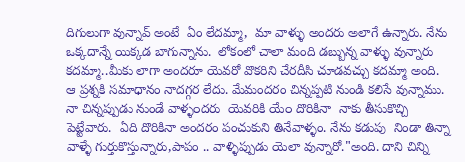దిగులుగా వున్నావ్ అంటే  ఏం లేదమ్మా,  మా వాళ్ళు అందరు అలాగే ఉన్నారు. నేను ఒక్కదాన్నే యిక్కడ బాగున్నాను.  లోకంలో చాలా మంది డబ్బున్న వాళ్ళు వున్నారు కదమ్మా..మీకు లాగా అందరూ యెవరో వొకరిని చేరదీసి చూడవచ్చు కదమ్మా అంది. ఆ ప్రశ్నకి సమాధానం నాదగ్గర లేదు. మేమందరం చిన్నప్పటి నుండి కలిసే వున్నాము. నా చిన్నప్పుడు నుండే వాళ్ళ౦దరు  యెవరికి యే౦ దొరికినా  నాకు తీసుకొచ్చి పెట్టేవారు.  ఏది దొరికినా అందరం పంచుకుని తినేవాళ్ళం. నేను కడుపు  నిండా తిన్నా వాళ్ళే గుర్తుకొస్తున్నారు,పాపం .. వాళ్ళిప్పుడు యెలా వున్నారో."అంది. దాని చిన్ని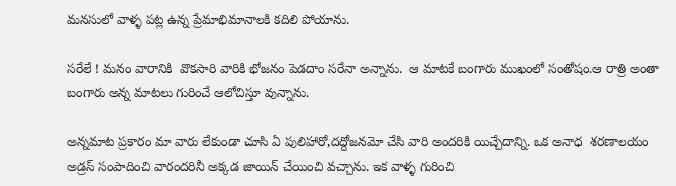మనసులో వాళ్ళ పట్ల ఉన్న ప్రేమాభిమానాలకి కదిలి పోయాను.

సరేలే ! మనం వారానికి  వొకసారి వారికి భోజనం పెడదాం సరేనా అన్నాను.  ఆ మాటకే బంగారు ముఖంలో సంతోషం.ఆ రాత్రి అంతా  బంగారు అన్న మాటలు గురించే ఆలోచిస్తూ వున్నాను.

అన్నమాట ప్రకారం మా వారు లేకుండా చూసి ఏ పులిహారో,దద్దోజనమో చేసి వారి అందరికి యిచ్చేదాన్ని. ఒక అనాధ  శరణాలయం అడ్రస్ సంపాదించి వారందరినీ అక్కడ జాయిన్ చేయించి వచ్చాను. ఇక వాళ్ళ గురించి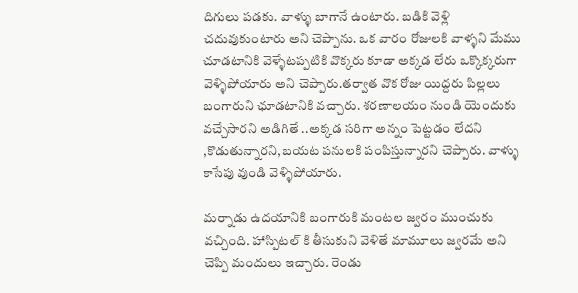దిగులు పడకు. వాళ్ళు బాగానే ఉంటారు. బడికి వెళ్లి చదువుకుంటారు అని చెప్పాను. ఒక వారం రోజులకి వాళ్ళని మేము చూడటానికి వెళ్ళేటప్పటికి వొక్కరు కూడా అక్కడ లేరు ఒక్కొక్కరుగా వెళ్ళిపోయారు అని చెప్పారు.తర్వాత వొక రోజు యిద్దరు పిల్లలు బంగారుని ఛూడటానికి వచ్చారు. శరణాలయం నుండి యె౦దుకు వచ్చేసారని అడిగితే ..అక్కడ సరిగా అన్నం పెట్టడం లేదని ,కొడుతున్నారని,బయట పనులకి పంపిస్తున్నారని చెప్పారు. వాళ్ళు కాసేపు వుండి వెళ్ళిపోయారు.

మర్నాడు ఉదయానికి బంగారుకి మంటల జ్వరం ముంచుకు వచ్చింది. హాస్పిటల్ కి తీసుకుని వెళితే మామూలు జ్వరమే అని చెప్పి మందులు ఇచ్చారు. రెండు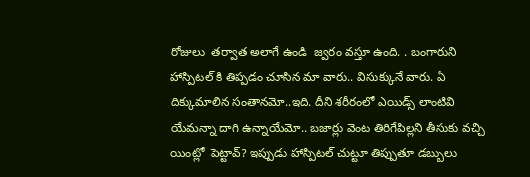రోజులు  తర్వాత అలాగే ఉండి  జ్వరం వస్తూ ఉంది. . బంగారుని హాస్పిటల్ కి తిప్పడం చూసిన మా వారు.. విసుక్కునే వారు. ఏ దిక్కుమాలిన సంతానమో..ఇది. దీని శరీరంలో ఎయిడ్స్ లాంటివి యేమన్నా దాగి ఉన్నాయేమో.. బజార్లు వెంట తిరిగేపిల్లని తీసుకు వచ్చి యింట్లో  పెట్టావ్? ఇప్పుడు హాస్పిటల్ చుట్టూ తిప్పుతూ డబ్బులు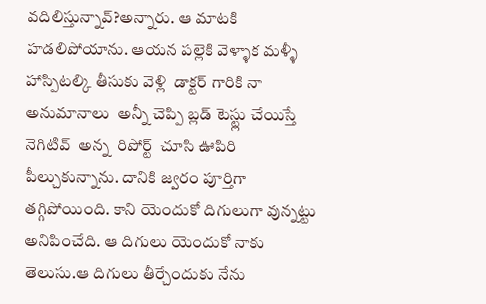వదిలిస్తున్నావ్?అన్నారు. ఆ మాటకి హడలిపోయాను. ఆయన పల్లెకి వెళ్ళాక మళ్ళీ హాస్పిటల్కి తీసుకు వెళ్లి  డాక్టర్ గారికి నా అనుమానాలు  అన్నీ చెప్పి బ్లడ్ టెస్ట్లు చేయిస్తే నెగిటివ్  అన్న  రిపోర్ట్  చూసి ఊపిరి పీల్చుకున్నాను. దానికి జ్వరం పూర్తిగా తగ్గిపోయింది. కాని యెందుకో దిగులుగా వున్నట్టు అనిపించేది. ఆ దిగులు యె౦దుకో నాకు తెలుసు.ఆ దిగులు తీర్చేందుకు నేను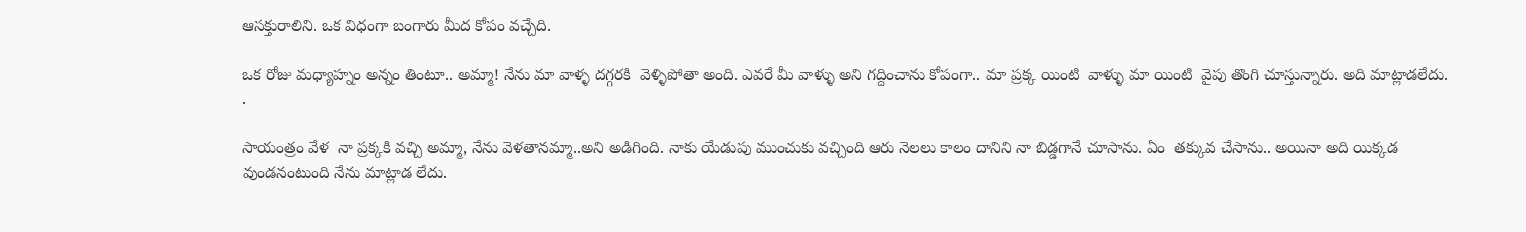ఆసక్తురాలిని. ఒక విధంగా బంగారు మీద కోపం వచ్చేది.

ఒక రోజు మధ్యాహ్నం అన్నం తింటూ.. అమ్మా! నేను మా వాళ్ళ దగ్గరకి  వెళ్ళిపోతా అంది. ఎవరే మీ వాళ్ళు అని గద్దించాను కోపంగా.. మా ప్రక్క యింటి  వాళ్ళు మా యింటి  వైపు తొంగి చూస్తున్నారు. అది మాట్లాడలేదు. .

సాయంత్రం వేళ  నా ప్రక్కకి వచ్చి అమ్మా, నేను వెళతానమ్మా..అని అడిగింది. నాకు యేడుపు ముంచుకు వచ్చింది ఆరు నెలలు కాలం దానిని నా బిడ్డగానే చూసాను. ఏం  తక్కువ చేసాను.. అయినా అది యిక్కడ వుండనంటుంది నేను మాట్లాడ లేదు.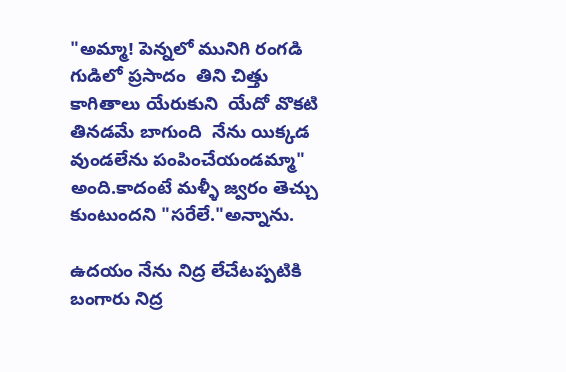"అమ్మా! పెన్నలో మునిగి రంగడి  గుడిలో ప్రసాదం  తిని చిత్తు  కాగితాలు యేరుకుని  యేదో వొకటి తినడమే బాగుంది  నేను యిక్కడ వుండలేను పంపించేయండమ్మా" అంది.కాదంటే మళ్ళీ జ్వరం తెచ్చు కుంటుందని "సరేలే."అన్నాను.

ఉదయం నేను నిద్ర లేచేటప్పటికి బంగారు నిద్ర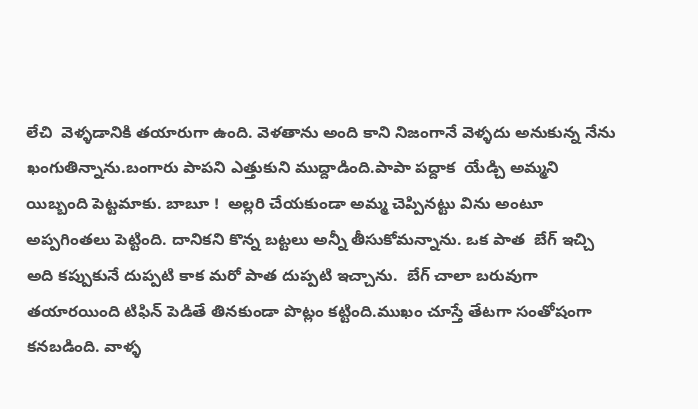లేచి  వెళ్ళడానికి తయారుగా ఉంది. వెళతాను అంది కాని నిజంగానే వెళ్ళదు అనుకున్న నేను ఖంగుతిన్నాను.బంగారు పాపని ఎత్తుకుని ముద్దాడింది.పాపా పద్దాక  యేడ్చి అమ్మని యిబ్బంది పెట్టమాకు. బాబూ !  అల్లరి చేయకుండా అమ్మ చెప్పినట్టు విను అంటూ అప్పగింతలు పెట్టింది. దానికని కొన్న బట్టలు అన్నీ తీసుకోమన్నాను. ఒక పాత  బేగ్ ఇచ్చి అది కప్పుకునే దుప్పటి కాక మరో పాత దుప్పటి ఇచ్చాను.  బేగ్ చాలా బరువుగా తయారయింది టిఫిన్ పెడితే తినకుండా పొట్లం కట్టింది.ముఖం చూస్తే తేటగా సంతోషంగా కనబడింది. వాళ్ళ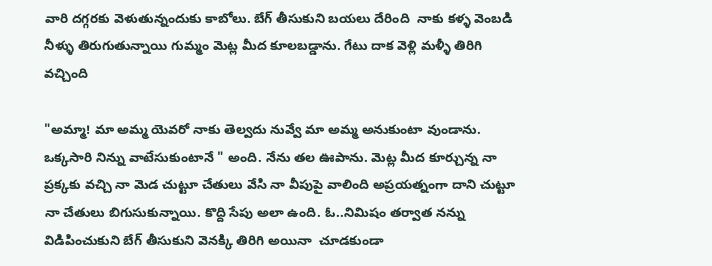వారి దగ్గరకు వెళుతున్నందుకు కాబోలు. బేగ్ తీసుకుని బయలు దేరింది  నాకు కళ్ళ వెంబడి నీళ్ళు తిరుగుతున్నాయి గుమ్మం మెట్ల మీద కూలబడ్డాను. గేటు దాక వెళ్లి మళ్ళీ తిరిగి వచ్చింది

"అమ్మా! మా అమ్మ యెవరో నాకు తెల్వదు నువ్వే మా అమ్మ అనుకుంటా వుండాను. ఒక్కసారి నిన్ను వాటేసుకుంటానే " అంది. నేను తల ఊపాను. మెట్ల మీద కూర్చున్న నా ప్రక్కకు వచ్చి నా మెడ చుట్టూ చేతులు వేసి నా వీపుపై వాలింది అప్రయత్నంగా దాని చుట్టూ నా చేతులు బిగుసుకున్నాయి. కొద్ది సేపు అలా ఉంది. ఓ..నిమిషం తర్వాత నన్ను విడిపించుకుని బేగ్ తీసుకుని వెనక్కి తిరిగి అయినా  చూడకుండా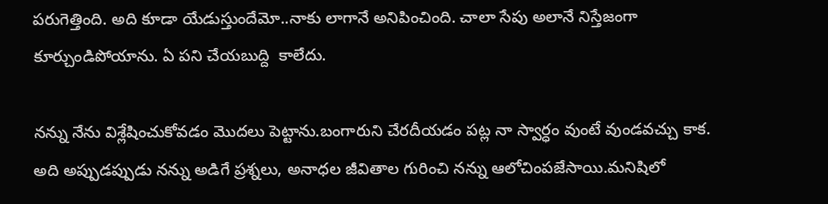పరుగెత్తింది. అది కూడా యేడుస్తుందేమో..నాకు లాగానే అనిపించింది. చాలా సేపు అలానే నిస్తేజంగా కూర్చుండిపోయాను. ఏ పని చేయబుద్ది  కాలేదు.

నన్ను నేను విశ్లేషించుకోవడం మొదలు పెట్టాను.బంగారుని చేరదీయడం పట్ల నా స్వార్ధం వుంటే వుండవచ్చు కాక. అది అప్పుడప్పుడు నన్ను అడిగే ప్రశ్నలు, అనాధల జీవితాల గురించి నన్ను ఆలోచింపజేసాయి.మనిషిలో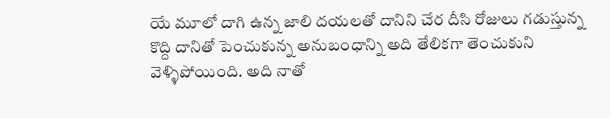యే మూలో దాగి ఉన్న జాలి దయలతో దానిని చేర దీసి రోజులు గడుస్తున్న కొద్ది దానితో పెంచుకున్న అనుబంధాన్ని అది తేలికగా తెంచుకుని వెళ్ళిపోయింది. అది నాతో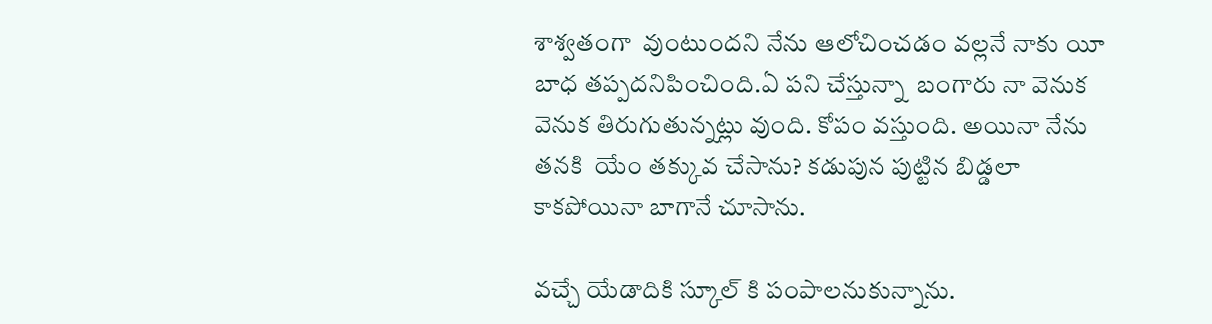శాశ్వతంగా  వుంటుందని నేను ఆలోచించడం వల్లనే నాకు యీ బాధ తప్పదనిపించింది.ఏ పని చేస్తున్నా  బంగారు నా వెనుక వెనుక తిరుగుతున్నట్లు వుంది. కోపం వస్తుంది. అయినా నేను తనకి  యే౦ తక్కువ చేసాను? కడుపున పుట్టిన బిడ్డలా  కాకపోయినా బాగానే చూసాను.

వచ్చే యేడాదికి స్కూల్ కి పంపాలనుకున్నాను.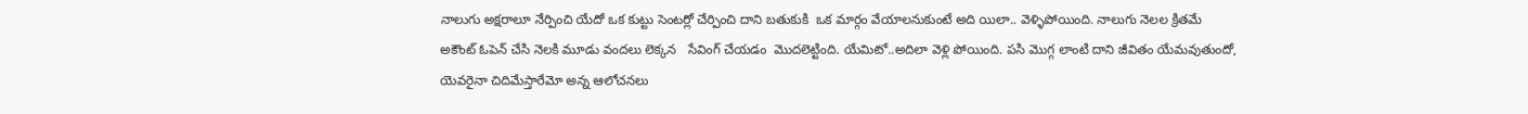నాలుగు అక్షరాలూ నేర్పించి యేదో ఒక కుట్టు సెంటర్లో చేర్పించి దాని బతుకుకి  ఒక మార్గం వేయాలనుకుంటే అది యిలా.. వెళ్ళిపోయింది. నాలుగు నెలల క్రితమే అకౌంట్ ఓపెన్ చేసి నెలకి మూడు వందలు లెక్కన   సేవింగ్ చేయడం  మొదలెట్టింది. యేమిటో..అదిలా వెళ్లి పోయింది. పసి మొగ్గ లాంటి దాని జీవితం యేమవుతుందో, యెవరైనా చిదిమేస్తారేమో అన్న ఆలోచనలు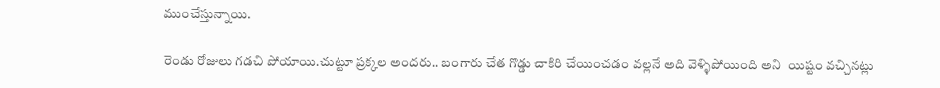ముంచేస్తున్నాయి.

రెండు రోజులు గడచి పోయాయి.చుట్టూ ప్రక్కల అందరు.. బంగారు చేత గొడ్డు చాకిరి చేయించడం వల్లనే అది వెళ్ళిపోయింది అని  యిష్టం వచ్చినట్లు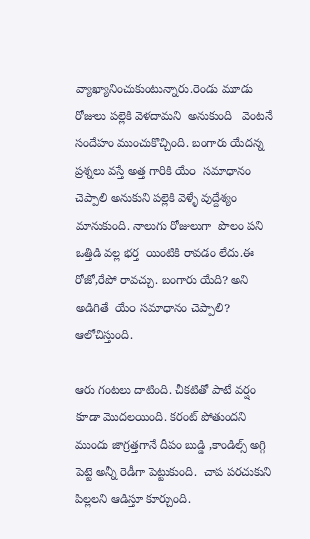వ్యాఖ్యానించుకుంటున్నారు.రెండు మూడు రోజులు పల్లెకి వెళదామని  అనుకుంది   వెంటనే సందేహం ముంచుకొచ్చింది. బంగారు యేదన్న ప్రశ్నలు వస్తే అత్త గారికి యే౦  సమాధానం చెప్పాలి అనుకుని పల్లెకి వెళ్ళే వుద్దేశ్యం మానుకుంది. నాలుగు రోజులుగా  పొలం పని ఒత్తిడి వల్ల భర్త  యింటికి రావడం లేదు.ఈ రోజో,రేపో రావచ్చు. బంగారు యేది? అని అడిగితే  యే౦ సమాధానం చెప్పాలి? ఆలోచిస్తుంది.

ఆరు గంటలు దాటింది. చీకటితో పాటే వర్షం కూడా మొదలయింది. కరంట్ పోతుందని ముందు జాగ్రత్తగానే దీపం బుడ్డి ,కాండిల్స్ అగ్గి పెట్టె అన్నీ రెడీగా పెట్టుకుంది.  చాప పరచుకుని  పిల్లలని ఆడిస్తూ కూర్చుంది.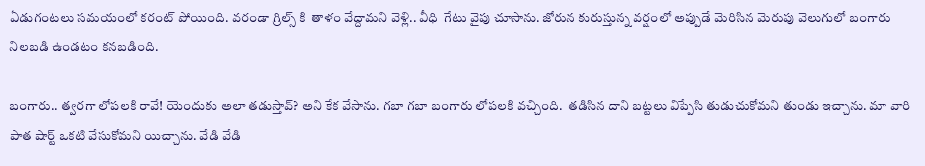ఏడుగంటలు సమయంలో కరంట్ పోయింది. వరండా గ్రిల్స్ కి  తాళం వేద్దామని వెళ్లి.. వీధి  గేటు వైపు చూసాను. జోరున కురుస్తున్న వర్షంలో అప్పుడే మెరిసిన మెరుపు వెలుగులో బంగారు నిలబడి ఉండటం కనబడింది.

బంగారు.. త్వరగా లోపలకి రావే! యెందుకు అలా తడుస్తావ్? అని కేక వేసాను. గబా గబా బంగారు లోపలకి వచ్చింది.  తడిసిన దాని బట్టలు విప్పేసి తుడుచుకోమని తుండు ఇచ్చాను. మా వారి పాత షార్ట్ ఒకటి వేసుకోమని యిచ్చాను. వేడి వేడి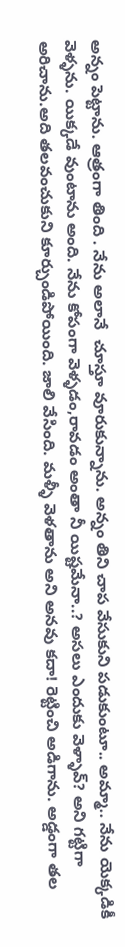అన్నం పెట్టాను. ఆత్రంగా తింది . నేను అలానే  చూస్తూ వూరుకున్నాను. అన్నం తిని చాప వేసుకుని పడుకుంటూ.. అమ్మా.. నేను యెక్కడికీ వెళ్ళను. యిక్కడే వుంటాను అంది. నేను కోపంగా వెళ్ళడం,రావడం అంతా నీ యిష్టమేనా..? అసలు ఎందుకు వెళ్ళావ్? అని గట్టిగా అరిచాను.అది తలవంచుకుని కూర్చుండిపోయింది. జాలి వేసింది. మళ్ళీ వెళతాను అని అనవు కదా! రెట్టించి అడిగాను. అడ్డంగా తల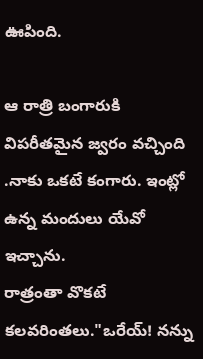ఊపింది.

ఆ రాత్రి బంగారుకి విపరీతమైన జ్వరం వచ్చింది .నాకు ఒకటే కంగారు. ఇంట్లో ఉన్న మందులు యేవో ఇచ్చాను.
రాత్రంతా వొకటే కలవరింతలు."ఒరేయ్! నన్ను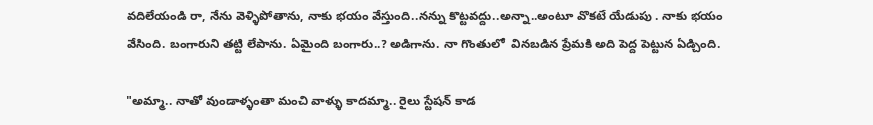వదిలేయండి రా, నేను వెళ్ళిపోతాను, నాకు భయం వేస్తుంది..నన్ను కొట్టవద్దు..అన్నా..అంటూ వొకటే యేడుపు . నాకు భయం వేసింది. బంగారుని తట్టి లేపాను. ఏమైంది బంగారు..? అడిగాను. నా గొంతులో  వినబడిన ప్రేమకి అది పెద్ద పెట్టున ఏడ్చింది.

"అమ్మా.. నాతో వుండాళ్ళంతా మంచి వాళ్ళు కాదమ్మా.. రైలు స్టేషన్ కాడ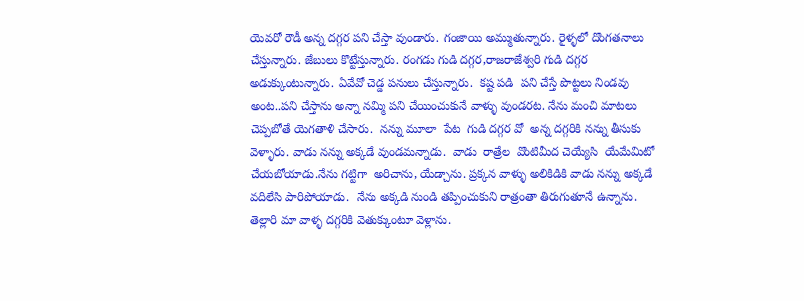యెవరో రౌడీ అన్న దగ్గర పని చేస్తా వుండారు. గంజాయి అమ్ముతున్నారు. రైళ్ళలో దొంగతనాలు చేస్తున్నారు. జేబులు కొట్టేస్తున్నారు. రంగడు గుడి దగ్గర,రాజరాజేశ్వరి గుడి దగ్గర అడుక్కుంటున్నారు. ఏవేవో చెడ్డ పనులు చేస్తున్నారు.  కష్ట పడి  పని చేస్తే పొట్టలు నిండవు అంట..పని చేస్తాను అన్నా నమ్మి పని చేయించుకునే వాళ్ళు వుండరట. నేను మంచి మాటలు చెప్పబోతే యెగతాళి చేసారు.  నన్ను మూలా  పేట  గుడి దగ్గర వో  అన్న దగ్గరికి నన్ను తీసుకు వెళ్ళారు. వాడు నన్ను అక్కడే వుండమన్నాడు.  వాడు  రాత్రేల  వొంటిమీద చెయ్యేసి  యేమేమిటో చేయబోయాడు.నేను గట్టిగా  అరిచాను, యేడ్చాను. ప్రక్కన వాళ్ళు అలికిడికి వాడు నన్ను అక్కడే వదిలేసి పారిపోయాడు.  నేను అక్కడి నుండి తప్పించుకుని రాత్రంతా తిరుగుతూనే ఉన్నాను.  తెల్లారి మా వాళ్ళ దగ్గరికి వెతుక్కుంటూ వెళ్లాను.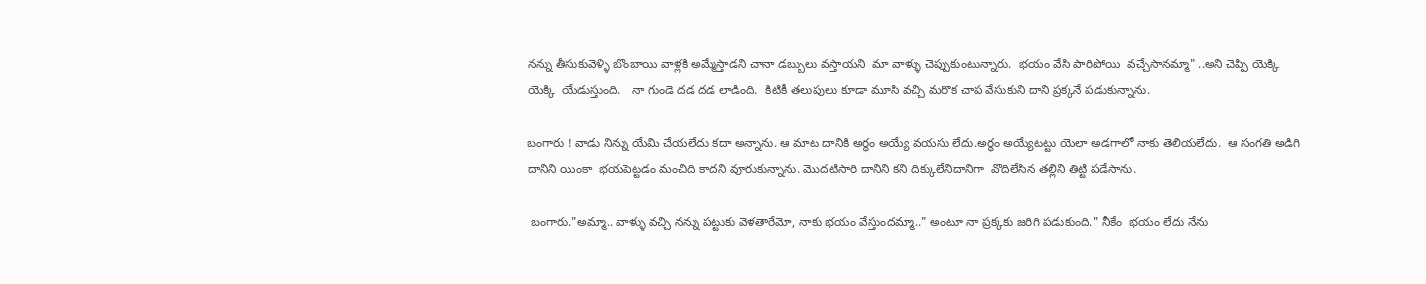నన్ను తీసుకువెళ్ళి బొంబాయి వాళ్లకి అమ్మేస్తాడని చానా డబ్బులు వస్తాయని  మా వాళ్ళు చెప్పుకుంటున్నారు.  భయం వేసి పారిపోయి  వచ్చేసానమ్మా" ..అని చెప్పి యెక్కి యెక్కి  యేడుస్తుంది.   నా గుండె దడ దడ లాడింది.  కిటికీ తలుపులు కూడా మూసి వచ్చి మరొక చాప వేసుకుని దాని ప్రక్కనే పడుకున్నాను.

బంగారు ! వాడు నిన్ను యేమి చేయలేదు కదా అన్నాను. ఆ మాట దానికి అర్ధం అయ్యే వయసు లేదు.అర్ధం అయ్యేటట్టు యెలా అడగాలో నాకు తెలియలేదు.  ఆ సంగతి అడిగి దానిని యింకా  భయపెట్టడం మంచిది కాదని వూరుకున్నాను. మొదటిసారి దానిని కని దిక్కులేనిదానిగా  వొదిలేసిన తల్లిని తిట్టి పడేసాను.

 బంగారు."అమ్మా.. వాళ్ళు వచ్చి నన్ను పట్టుకు వెళతారేమో, నాకు భయం వేస్తుందమ్మా.." అంటూ నా ప్రక్కకు జరిగి పడుకుంది." నీకేం  భయం లేదు నేను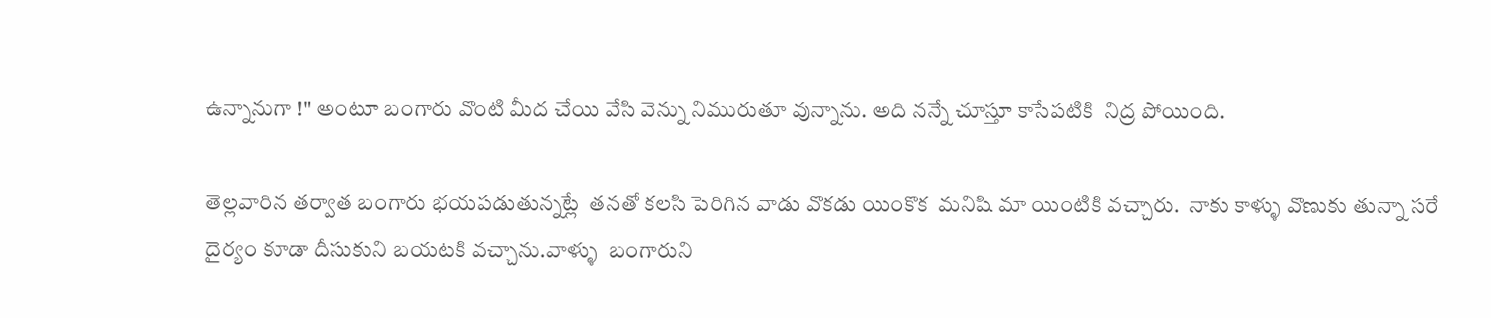ఉన్నానుగా !" అంటూ బంగారు వొంటి మీద చేయి వేసి వెన్ను నిమురుతూ వున్నాను. అది నన్నే చూస్తూ కాసేపటికి  నిద్ర పోయింది.

తెల్లవారిన తర్వాత బంగారు భయపడుతున్నట్లే  తనతో కలసి పెరిగిన వాడు వొకడు యింకొక  మనిషి మా యింటికి వచ్చారు.  నాకు కాళ్ళు వొణుకు తున్నా సరే  దైర్యం కూడా దీసుకుని బయటకి వచ్చాను.వాళ్ళు  బంగారుని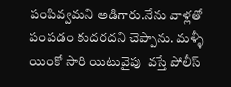పంపివ్వమని అడిగారు.నేను వాళ్లతో పంపడం కుదరదని చెప్పాను. మళ్ళీ యింకో సారి యిటువైపు  వస్తే పోలీస్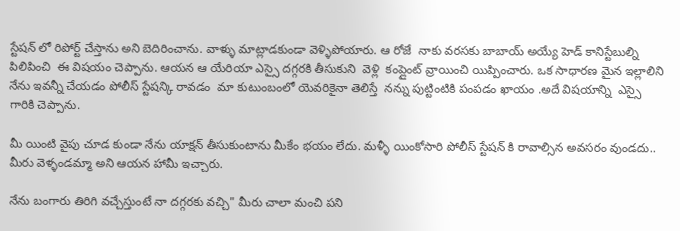స్టేషన్ లో రిపోర్ట్ చేస్తాను అని బెదిరించాను. వాళ్ళు మాట్లాడకుండా వెళ్ళిపోయారు. ఆ రోజే  నాకు వరసకు బాబాయ్ అయ్యే హెడ్ కానిస్టేబుల్ని పిలిపించి  ఈ విషయం చెప్పాను. ఆయన ఆ యేరియా ఎస్సై దగ్గరకి తీసుకుని  వెళ్లి  కంప్లైంట్ వ్రాయించి యిప్పించారు. ఒక సాధారణ మైన ఇల్లాలిని నేను ఇవన్నీ చేయడం పోలీస్ స్టేషన్కి రావడం  మా కుటుంబంలో యెవరికైనా తెలిస్తే  నన్ను పుట్టింటికి పంపడం ఖాయం .అదే విషయాన్ని  ఎస్సై గారికి చెప్పాను.

మీ యింటి వైపు చూడ కుండా నేను యాక్షన్ తీసుకుంటాను మీకేం భయం లేదు. మళ్ళీ యింకోసారి పోలీస్ స్టేషన్ కి రావాల్సిన అవసరం వుండదు.. మీరు వెళ్ళండమ్మా అని ఆయన హామీ ఇచ్చారు.

నేను బంగారు తిరిగి వచ్చేస్తుంటే నా దగ్గరకు వచ్చి" మీరు చాలా మంచి పని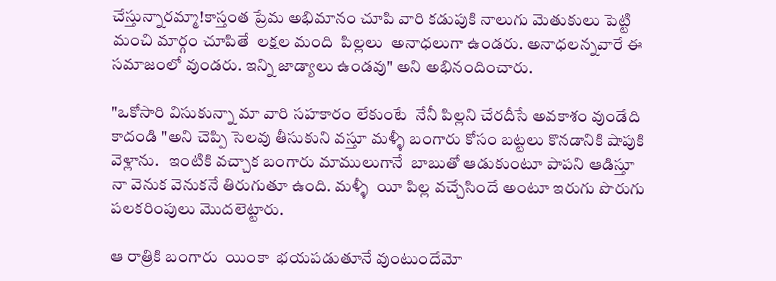చేస్తున్నారమ్మా!కాస్తంత ప్రేమ అభిమానం చూపి వారి కడుపుకి నాలుగు మెతుకులు పెట్టి మంచి మార్గం చూపితే  లక్షల మంది  పిల్లలు  అనాధలుగా ఉండరు. అనాధలన్నవారే ఈ సమాజంలో వుండరు. ఇన్ని జాడ్యాలు ఉండవు" అని అభినందించారు.

"ఒకోసారి విసుకున్నా మా వారి సహకారం లేకుంటే  నేనీ పిల్లని చేరదీసే అవకాశం వుండేది కాదండి "అని చెప్పి సెలవు తీసుకుని వస్తూ మళ్ళీ బంగారు కోసం బట్టలు కొనడానికి షాపుకి వెళ్లాను.   ఇంటికి వచ్చాక బంగారు మాములుగానే  బాబుతో ఆడుకుంటూ పాపని ఆడిస్తూ నా వెనుక వెనుకనే తిరుగుతూ ఉంది. మళ్ళీ  యీ పిల్ల వచ్చేసిందే అంటూ ఇరుగు పొరుగు పలకరింపులు మొదలెట్టారు.

ఆ రాత్రికి బంగారు  యింకా  భయపడుతూనే వుంటుందేమో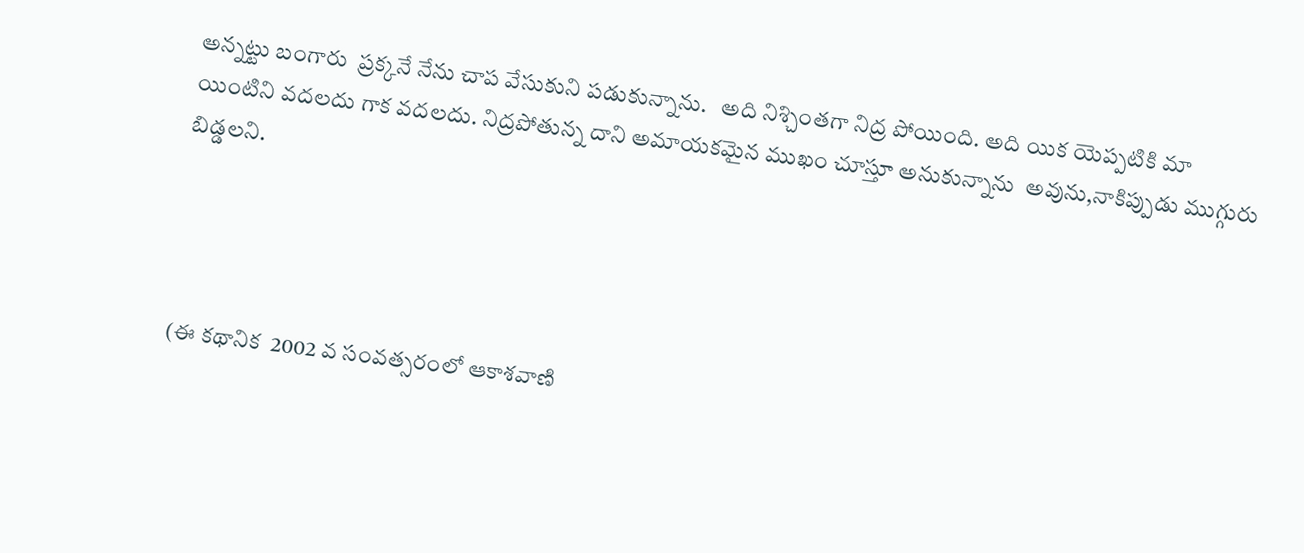అన్నట్టు బంగారు  ప్రక్కనే నేను చాప వేసుకుని పడుకున్నాను.   అది నిశ్చింతగా నిద్ర పోయింది. అది యిక యెప్పటికి మా యింటిని వదలదు గాక వదలదు. నిద్రపోతున్న దాని అమాయకమైన ముఖం చూస్తూ అనుకున్నాను  అవును,నాకిప్పుడు ముగ్గురు బిడ్డలని.




(ఈ కథానిక  2002 వ సంవత్సరంలో ఆకాశవాణి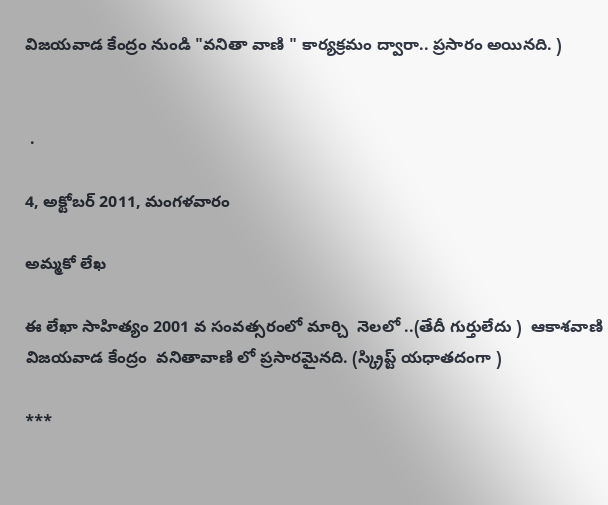విజయవాడ కేంద్రం నుండి "వనితా వాణి " కార్యక్రమం ద్వారా.. ప్రసారం అయినది. )


 .

4, అక్టోబర్ 2011, మంగళవారం

అమ్మకో లేఖ

ఈ లేఖా సాహిత్యం 2001 వ సంవత్సరంలో మార్చి  నెలలో ..(తేదీ గుర్తులేదు )  ఆకాశవాణి విజయవాడ కేంద్రం  వనితావాణి లో ప్రసారమైనది. (స్క్రిప్ట్ యధాతదంగా )

***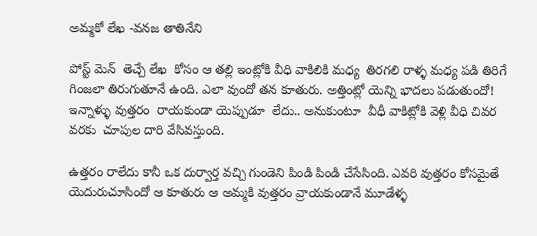అమ్మకో లేఖ -వనజ తాతినేని

పోస్ట్ మెన్  తెచ్చే లేఖ  కోసం ఆ తల్లి ఇంట్లోకి వీధి వాకిలికి మధ్య  తిరగలి రాళ్ళ మధ్య పడి తిరిగే గింజలా తిరుగుతూనే ఉంది. ఎలా వుందో తన కూతురు. అత్తింట్లో యెన్ని భాదలు పడుతుందో! ఇన్నాళ్ళు వుత్తరం  రాయకుండా యెప్పుడూ  లేదు.. అనుకుంటూ  వీధీ వాకిట్లోకి వెళ్లి వీధి చివర వరకు  చూపుల దారి వేసివస్తుంది.

ఉత్తరం రాలేదు కానీ ఒక దుర్వార్త వచ్చి గుండెని పిండి పిండి చేసేసింది. ఎవరి వుత్తరం కోసమైతే యెదురుచూసిందో ఆ కూతురు ఆ అమ్మకి వుత్తరం వ్రాయకుండానే మూడేళ్ళ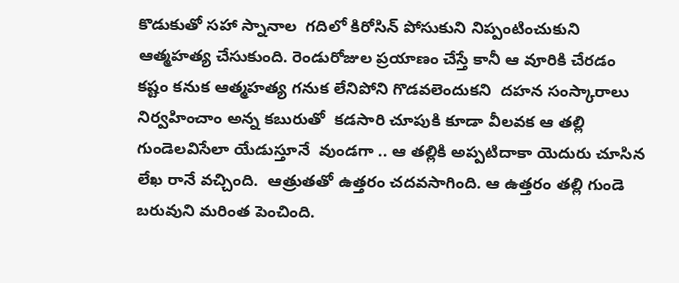కొడుకుతో సహా స్నానాల  గదిలో కిరోసిన్ పోసుకుని నిప్పంటించుకుని ఆత్మహత్య చేసుకుంది. రెండురోజుల ప్రయాణం చేస్తే కానీ ఆ వూరికి చేరడం కష్టం కనుక ఆత్మహత్య గనుక లేనిపోని గొడవలెందుకని  దహన సంస్కారాలు నిర్వహించాం అన్న కబురుతో  కడసారి చూపుకి కూడా వీలవక ఆ తల్లి గుండెలవిసేలా యేడుస్తూనే  వుండగా .. ఆ తల్లికి అప్పటిదాకా యెదురు చూసిన లేఖ రానే వచ్చింది.  ఆత్రుతతో ఉత్తరం చదవసాగింది. ఆ ఉత్తరం తల్లి గుండె  బరువుని మరింత పెంచింది.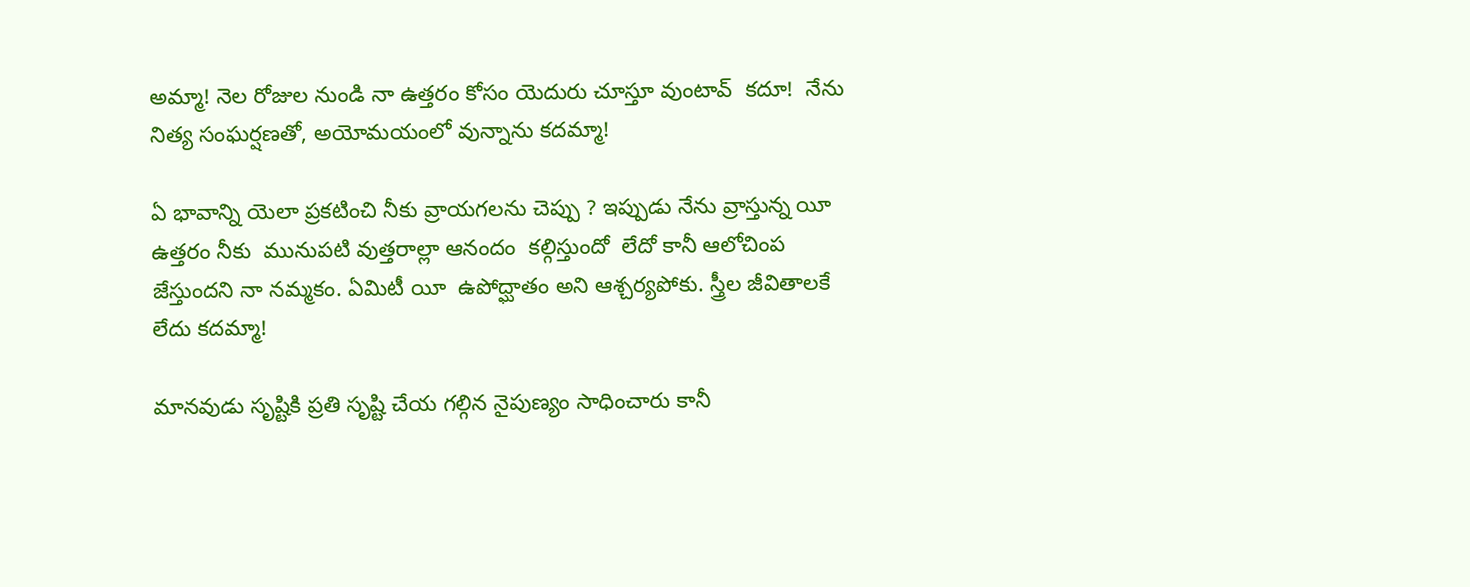అమ్మా! నెల రోజుల నుండి నా ఉత్తరం కోసం యెదురు చూస్తూ వుంటావ్  కదూ!  నేను నిత్య సంఘర్షణతో, అయోమయంలో వున్నాను కదమ్మా!

ఏ భావాన్ని యెలా ప్రకటించి నీకు వ్రాయగలను చెప్పు ? ఇప్పుడు నేను వ్రాస్తున్న యీ ఉత్తరం నీకు  మునుపటి వుత్తరాల్లా ఆనందం  కల్గిస్తుందో  లేదో కానీ ఆలోచింప జేస్తుందని నా నమ్మకం. ఏమిటీ యీ  ఉపోద్ఘాతం అని ఆశ్చర్యపోకు. స్త్రీల జీవితాలకే  లేదు కదమ్మా!

మానవుడు సృష్టికి ప్రతి సృష్టి చేయ గల్గిన నైపుణ్యం సాధించారు కానీ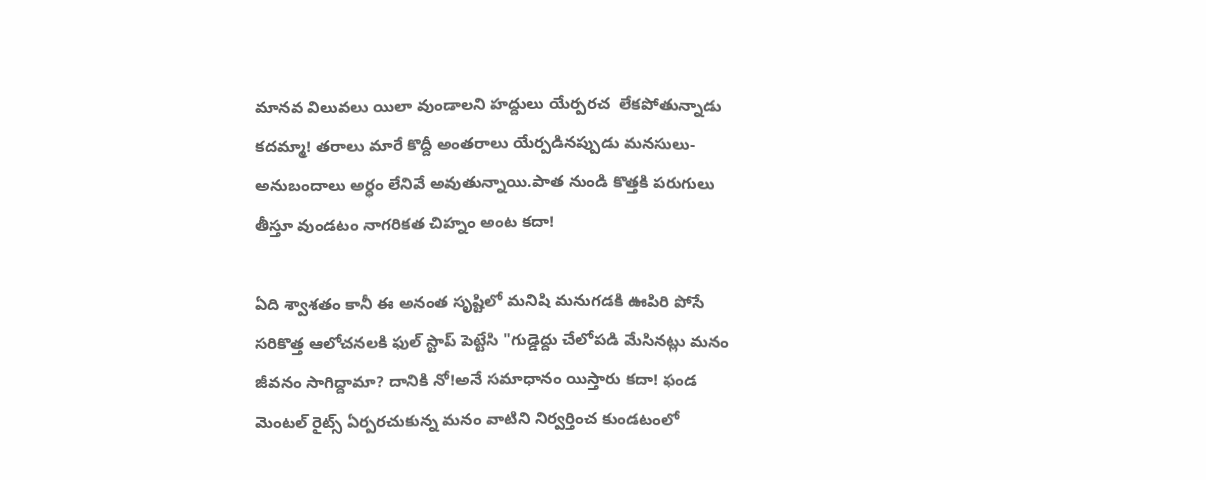మానవ విలువలు యిలా వుండాలని హద్దులు యేర్పరచ  లేకపోతున్నాడు  కదమ్మా! తరాలు మారే కొద్దీ అంతరాలు యేర్పడినప్పుడు మనసులు-అనుబందాలు అర్ధం లేనివే అవుతున్నాయి.పాత నుండి కొత్తకి పరుగులు  తీస్తూ వుండటం నాగరికత చిహ్నం అంట కదా!

ఏది శ్వాశతం కానీ ఈ అనంత సృష్టిలో మనిషి మనుగడకి ఊపిరి పోసే సరికొత్త ఆలోచనలకి ఫుల్ స్టాప్ పెట్టేసి "గుడ్డెద్దు చేలోపడి మేసినట్లు మనం జీవనం సాగిద్దామా? దానికి నో!అనే సమాధానం యిస్తారు కదా! ఫండ మెంటల్ రైట్స్ ఏర్పరచుకున్న మనం వాటిని నిర్వర్తించ కుండటంలో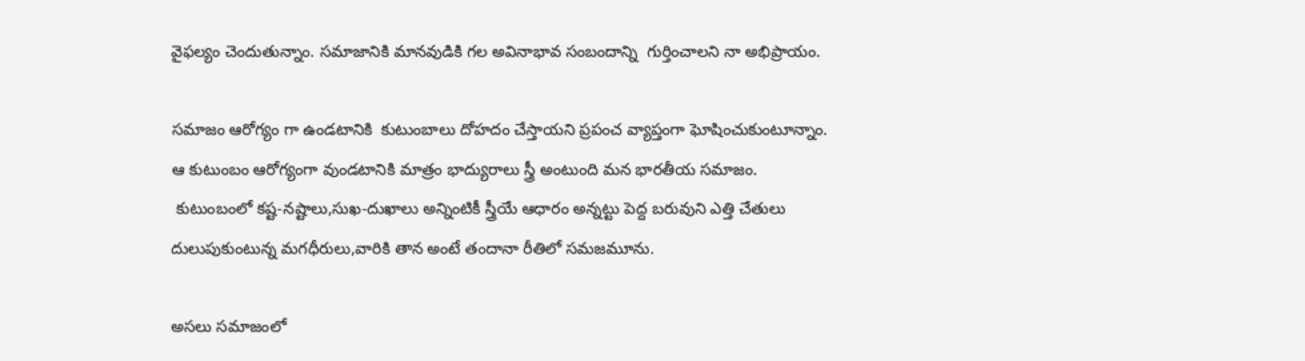వైఫల్యం చెందుతున్నాం. సమాజానికి మానవుడికి గల అవినాభావ సంబందాన్ని  గుర్తించాలని నా అభిప్రాయం.

సమాజం ఆరోగ్యం గా ఉండటానికి  కుటుంబాలు దోహదం చేస్తాయని ప్రపంచ వ్యాప్తంగా ఘోషించుకుంటూన్నాం.
ఆ కుటుంబం ఆరోగ్యంగా వుండటానికి మాత్రం భాద్యురాలు స్త్రీ అంటుంది మన భారతీయ సమాజం.
 కుటుంబంలో కష్ట-నష్టాలు,సుఖ-దుఖాలు అన్నింటికీ స్త్రీయే ఆధారం అన్నట్టు పెద్ద బరువుని ఎత్తి చేతులు దులుపుకుంటున్న మగధీరులు,వారికి తాన అంటే తందానా రీతిలో సమజమూను.

అసలు సమాజంలో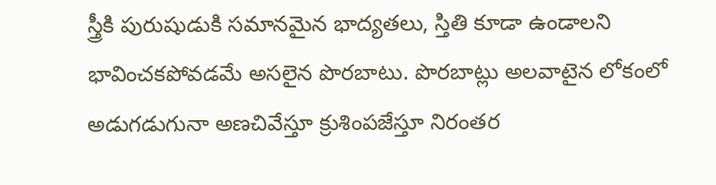స్త్రీకి పురుషుడుకి సమానమైన భాద్యతలు, స్తితి కూడా ఉండాలని భావించకపోవడమే అసలైన పొరబాటు. పొరబాట్లు అలవాటైన లోకంలో అడుగడుగునా అణచివేస్తూ క్రుశింపజేస్తూ నిరంతర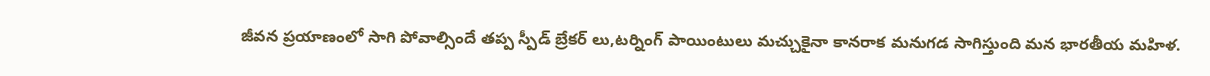జీవన ప్రయాణంలో సాగి పోవాల్సిందే తప్ప స్పీడ్ బ్రేకర్ లు,టర్నింగ్ పాయింటులు మచ్చుకైనా కానరాక మనుగడ సాగిస్తుంది మన భారతీయ మహిళ.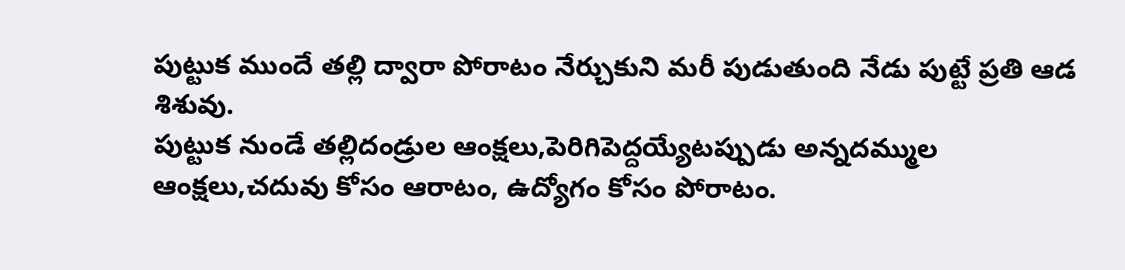పుట్టుక ముందే తల్లి ద్వారా పోరాటం నేర్చుకుని మరీ పుడుతుంది నేడు పుట్టే ప్రతి ఆడ శిశువు.
పుట్టుక నుండే తల్లిదండ్రుల ఆంక్షలు,పెరిగిపెద్దయ్యేటప్పుడు అన్నదమ్ముల ఆంక్షలు,చదువు కోసం ఆరాటం, ఉద్యోగం కోసం పోరాటం.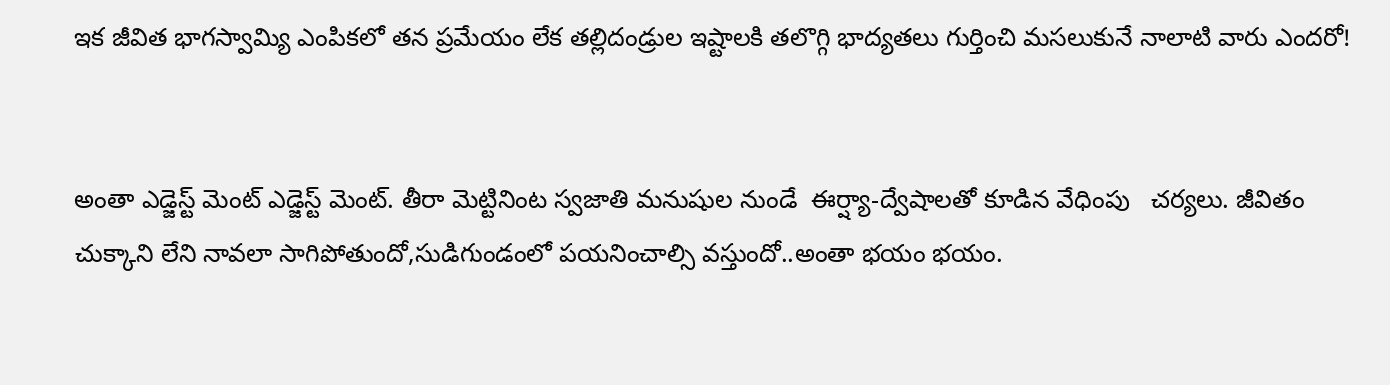ఇక జీవిత భాగస్వామ్యి ఎంపికలో తన ప్రమేయం లేక తల్లిదండ్రుల ఇష్టాలకి తలొగ్గి భాద్యతలు గుర్తించి మసలుకునే నాలాటి వారు ఎందరో!


అంతా ఎడ్జెస్ట్ మెంట్ ఎడ్జెస్ట్ మెంట్. తీరా మెట్టినింట స్వజాతి మనుషుల నుండే  ఈర్ష్యా-ద్వేషాలతో కూడిన వేధింపు   చర్యలు. జీవితం చుక్కాని లేని నావలా సాగిపోతుందో,సుడిగుండంలో పయనించాల్సి వస్తుందో..అంతా భయం భయం.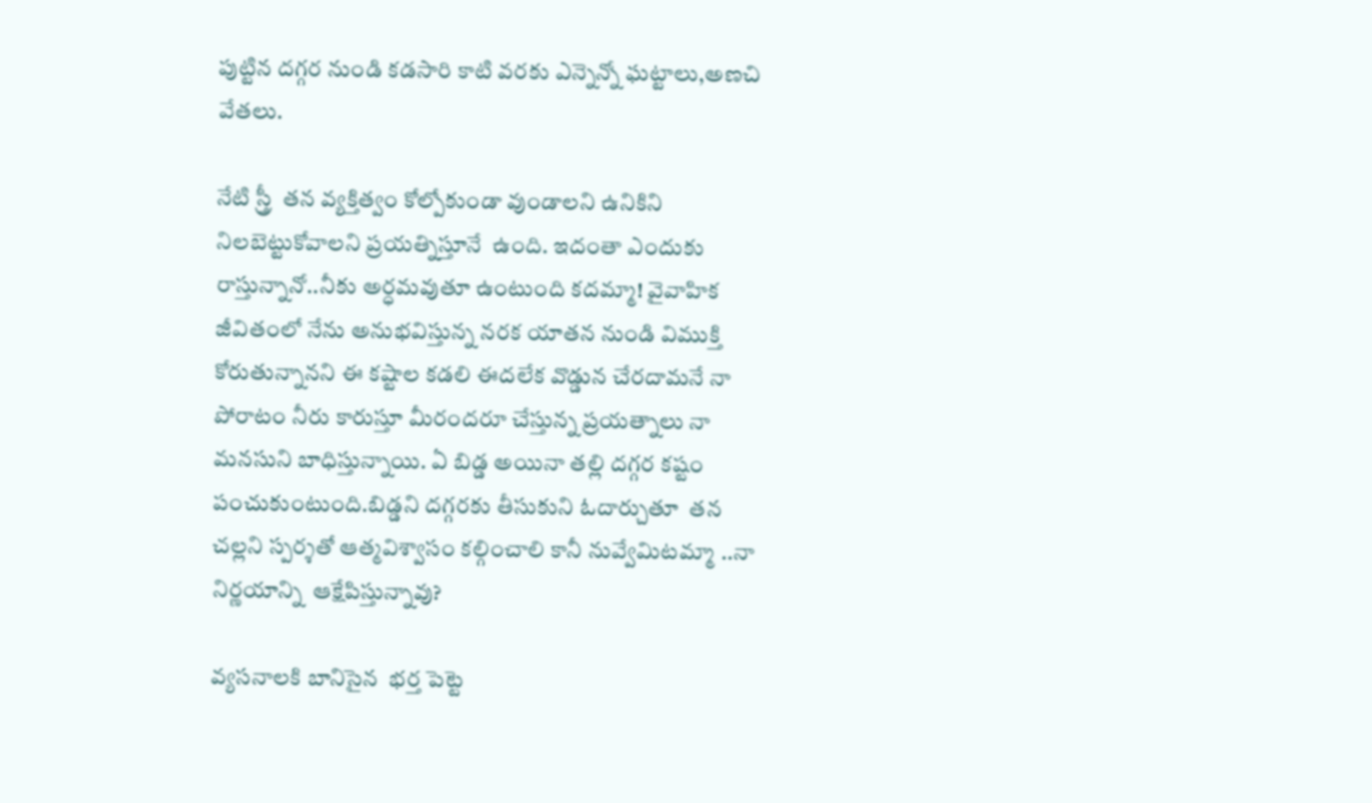పుట్టిన దగ్గర నుండి కడసారి కాటి వరకు ఎన్నెన్నో ఘట్టాలు,అణచి వేతలు.

నేటి స్త్రీ  తన వ్యక్తిత్వం కోల్పోకుండా వుండాలని ఉనికిని నిలబెట్టుకోవాలని ప్రయత్నిస్తూనే  ఉంది. ఇదంతా ఎందుకు రాస్తున్నానో..నీకు అర్ధమవుతూ ఉంటుంది కదమ్మా! వైవాహిక జీవితంలో నేను అనుభవిస్తున్న నరక యాతన నుండి విముక్తి కోరుతున్నానని ఈ కష్టాల కడలి ఈదలేక వొడ్డున చేరదామనే నా పోరాటం నీరు కారుస్తూ మీరందరూ చేస్తున్న ప్రయత్నాలు నా మనసుని బాధిస్తున్నాయి. ఏ బిడ్డ అయినా తల్లి దగ్గర కష్టం పంచుకుంటుంది.బిడ్డని దగ్గరకు తీసుకుని ఓదార్చుతూ  తన చల్లని స్పర్శతో ఆత్మవిశ్వాసం కల్గించాలి కానీ నువ్వేమిటమ్మా ..నా నిర్ణయాన్ని  ఆక్షేపిస్తున్నావు?

వ్యసనాలకి బానిసైన  భర్త పెట్టె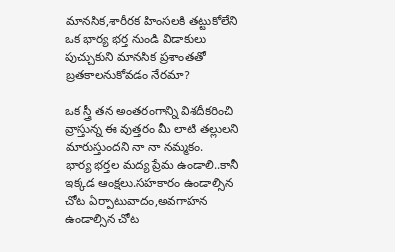మానసిక,శారీరక హింసలకి తట్టుకోలేని ఒక భార్య భర్త నుండి విడాకులు పుచ్చుకుని మానసిక ప్రశాంతతో బ్రతకాలనుకోవడం నేరమా?

ఒక స్త్రీ తన అంతరంగాన్ని విశదీకరించి వ్రాస్తున్న ఈ వుత్తరం మీ లాటి తల్లులని మారుస్తుందని నా నా నమ్మకం.
భార్య భర్తల మద్య ప్రేమ ఉండాలి..కానీ ఇక్కడ ఆంక్షలు.సహకారం ఉండాల్సిన చోట ఏర్పాటువాదం,అవగాహన ఉండాల్సిన చోట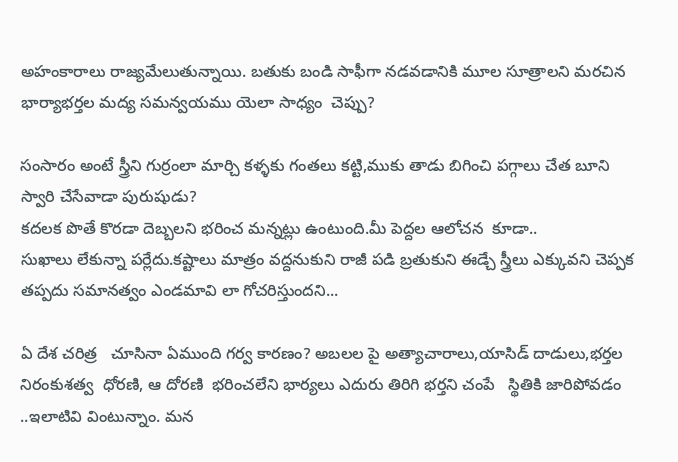అహంకారాలు రాజ్యమేలుతున్నాయి. బతుకు బండి సాఫీగా నడవడానికి మూల సూత్రాలని మరచిన భార్యాభర్తల మద్య సమన్వయము యెలా సాధ్యం  చెప్పు?

సంసారం అంటే స్త్రీని గుర్రంలా మార్చి కళ్ళకు గంతలు కట్టి,ముకు తాడు బిగించి పగ్గాలు చేత బూని స్వారి చేసేవాడా పురుషుడు?
కదలక పొతే కొరడా దెబ్బలని భరించ మన్నట్లు ఉంటుంది.మీ పెద్దల ఆలోచన  కూడా..
సుఖాలు లేకున్నా పర్లేదు.కష్టాలు మాత్రం వద్దనుకుని రాజీ పడి బ్రతుకుని ఈడ్చే స్త్రీలు ఎక్కువని చెప్పక తప్పదు సమానత్వం ఎండమావి లా గోచరిస్తుందని...

ఏ దేశ చరిత్ర   చూసినా ఏముంది గర్వ కారణం? అబలల పై అత్యాచారాలు,యాసిడ్ దాడులు,భర్తల నిరంకుశత్వ  ధోరణి, ఆ దోరణి  భరించలేని భార్యలు ఎదురు తిరిగి భర్తని చంపే   స్థితికి జారిపోవడం ..ఇలాటివి వింటున్నాం. మన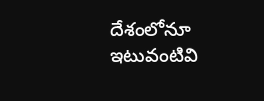దేశంలోనూ  ఇటువంటివి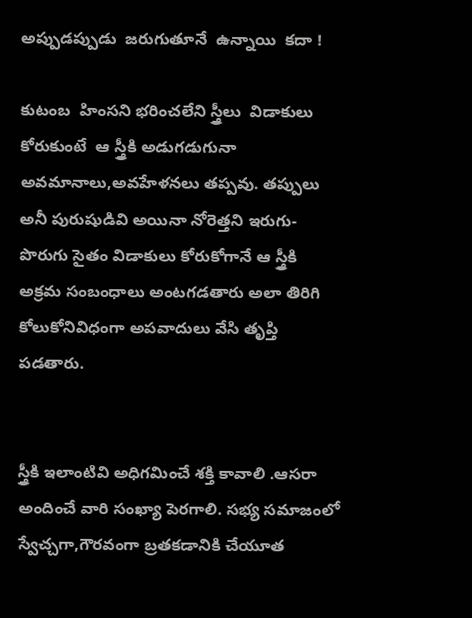అప్పుడప్పుడు  జరుగుతూనే  ఉన్నాయి  కదా !

కుటంబ  హింసని భరించలేని స్త్రీలు  విడాకులు కోరుకుంటే  ఆ స్త్రీకి అడుగడుగునా అవమానాలు,అవహేళనలు తప్పవు. తప్పులు అనీ పురుషుడివి అయినా నోరెత్తని ఇరుగు-పొరుగు సైతం విడాకులు కోరుకోగానే ఆ స్త్రీకి అక్రమ సంబంధాలు అంటగడతారు అలా తిరిగి కోలుకోనివిధంగా అపవాదులు వేసి తృప్తి పడతారు.


స్త్రీకి ఇలాంటివి అధిగమించే శక్తి కావాలి .ఆసరా అందించే వారి సంఖ్యా పెరగాలి. సభ్య సమాజంలో స్వేచ్చగా,గౌరవంగా బ్రతకడానికి చేయూత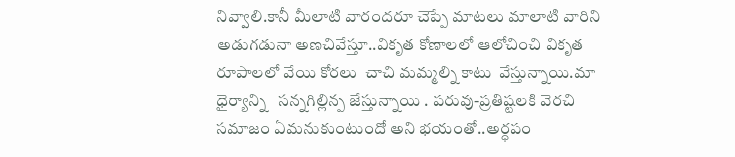నివ్వాలి.కానీ మీలాటి వారందరూ చెప్పే మాటలు మాలాటి వారిని అడుగడునా అణచివేస్తూ..వికృత కోణాలలో ఆలోచించి వికృత రూపాలలో వేయి కోరలు  చాచి మమ్మల్ని కాటు  వేస్తున్నాయి.మా ధైర్యాన్ని   సన్నగిల్లిన్ప జేస్తున్నాయి . పరువు-ప్రతిష్టలకి వెరచి  సమాజం ఏమనుకుంటుందో అని భయంతో..అర్ధపం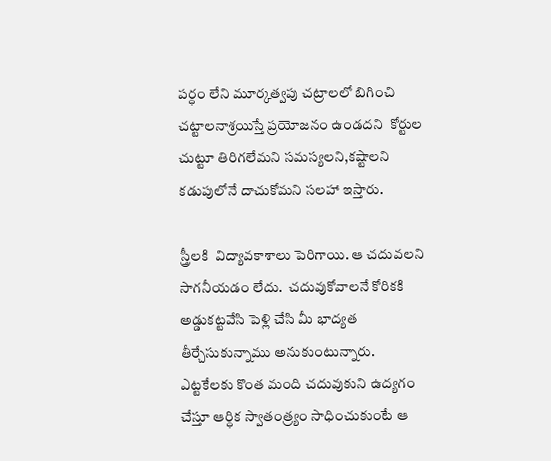పర్ధం లేని మూర్కత్వపు చట్రాలలో బిగించి  చట్టాలనాశ్రయిస్తే ప్రయోజనం ఉండదని  కోర్టుల చుట్టూ తిరిగలేమని సమస్యలని,కష్టాలని  కడుపులోనే దాచుకోమని సలహా ఇస్తారు.

స్త్రీలకి  విద్యావకాశాలు పెరిగాయి. ఆ చదువలని సాగనీయడం లేదు.  చదువుకోవాలనే కోరికకి అడ్డుకట్టవేసి పెళ్లి చేసి మీ భాద్యత తీర్చేసుకున్నాము అనుకుంటున్నారు.   ఎట్టకేలకు కొంత మంది చదువుకుని ఉద్యగం చేస్తూ ఆర్ధిక స్వాతంత్ర్యం సాధించుకుంటే ఆ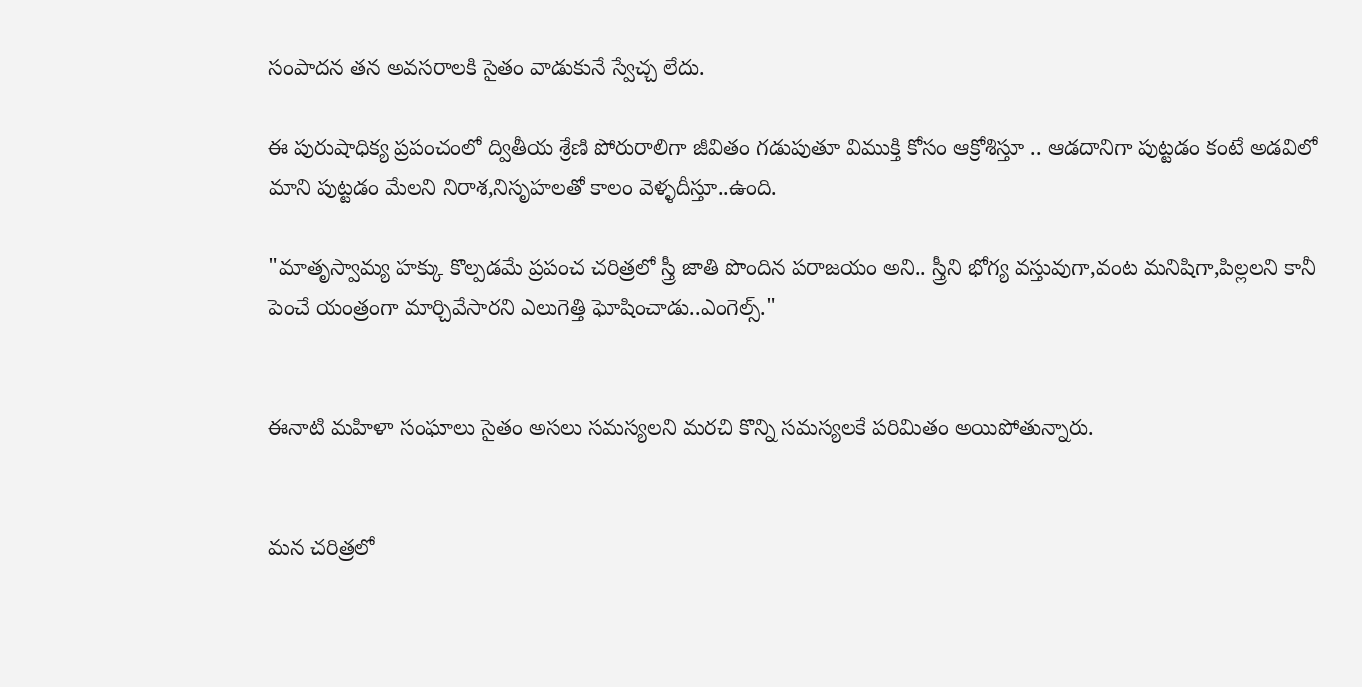సంపాదన తన అవసరాలకి సైతం వాడుకునే స్వేచ్చ లేదు.

ఈ పురుషాధిక్య ప్రపంచంలో ద్వితీయ శ్రేణి పోరురాలిగా జీవితం గడుపుతూ విముక్తి కోసం ఆక్రోశిస్తూ .. ఆడదానిగా పుట్టడం కంటే అడవిలో మాని పుట్టడం మేలని నిరాశ,నిసృహలతో కాలం వెళ్ళదీస్తూ..ఉంది.

"మాతృస్వామ్య హక్కు కొల్పడమే ప్రపంచ చరిత్రలో స్త్రీ జాతి పొందిన పరాజయం అని.. స్త్రీని భోగ్య వస్తువుగా,వంట మనిషిగా,పిల్లలని కానీ పెంచే యంత్రంగా మార్చివేసారని ఎలుగెత్తి ఘోషించాడు..ఎంగెల్స్."


ఈనాటి మహిళా సంఘాలు సైతం అసలు సమస్యలని మరచి కొన్ని సమస్యలకే పరిమితం అయిపోతున్నారు.


మన చరిత్రలో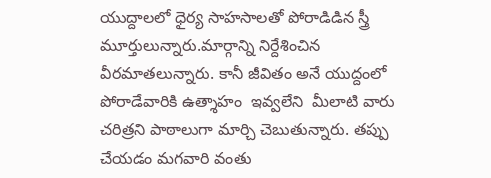యుద్దాలలో ధైర్య సాహసాలతో పోరాడిడిన స్త్రీ మూర్తులున్నారు.మార్గాన్ని నిర్దేశించిన వీరమాతలున్నారు. కానీ జీవితం అనే యుద్దంలో పోరాడేవారికి ఉత్శాహం  ఇవ్వలేని  మీలాటి వారు చరిత్రని పాఠాలుగా మార్చి చెబుతున్నారు. తప్పు చేయడం మగవారి వంతు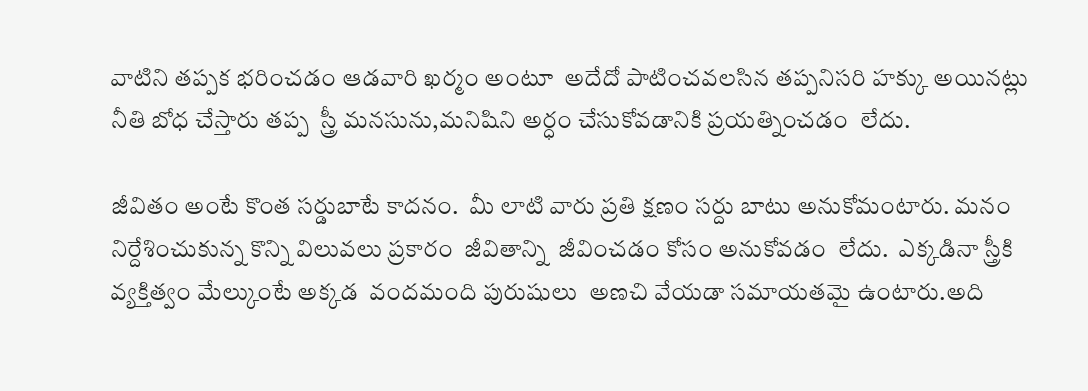వాటిని తప్పక భరించడం ఆడవారి ఖర్మం అంటూ  అదేదో పాటించవలసిన తప్పనిసరి హక్కు అయినట్లు నీతి బోధ చేస్తారు తప్ప  స్త్రీ మనసును,మనిషిని అర్ధం చేసుకోవడానికి ప్రయత్నించడం  లేదు.

జీవితం అంటే కొంత సర్డుబాటే కాదనం.  మీ లాటి వారు ప్రతి క్షణం సర్దు బాటు అనుకోమంటారు. మనం నిర్దేశించుకున్న కొన్ని విలువలు ప్రకారం  జీవితాన్ని  జీవించడం కోసం అనుకోవడం  లేదు.  ఎక్కడినా స్త్రీకి వ్యక్తిత్వం మేల్కుంటే అక్కడ  వందమంది పురుషులు  అణచి వేయడా సమాయతమై ఉంటారు.అది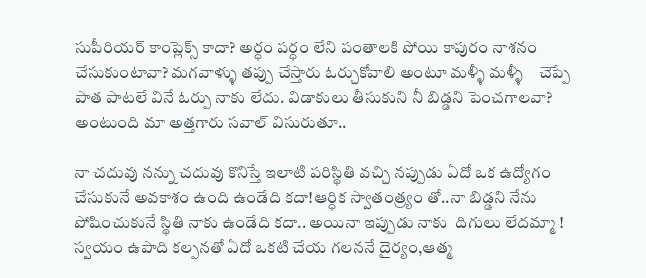సుపీరియర్ కాంప్లెక్స్ కాదా? అర్ధం పర్ధం లేని పంతాలకి పోయి కాపురం నాశనం చేసుకుంటావా? మగవాళ్ళు తప్పు చేస్తారు ఓర్చుకోవాలి అంటూ మళ్ళీ మళ్ళీ    చెప్పే పాత పాటలే వినే ఓర్పు నాకు లేదు. విడాకులు తీసుకుని నీ బిడ్డని పెంచగాలవా? అంటుంది మా అత్తగారు సవాల్ విసురుతూ..

నా చదువు నన్ను చదువు కొనిస్తే ఇలాటి పరిస్థితి వచ్చి నప్పుడు ఏదో ఒక ఉద్యోగం చేసుకునే అవకాశం ఉంది ఉండేది కదా!ఆర్ధిక స్వాతంత్ర్యం తో..నా బిడ్డని నేను పోషించుకునే స్థితి నాకు ఉండేది కదా.. అయినా ఇప్పుడు నాకు  దిగులు లేదమ్మా ! స్వయం ఉపాది కల్పనతో ఏదో ఒకటి చేయ గలననే దైర్యం,ఆత్మ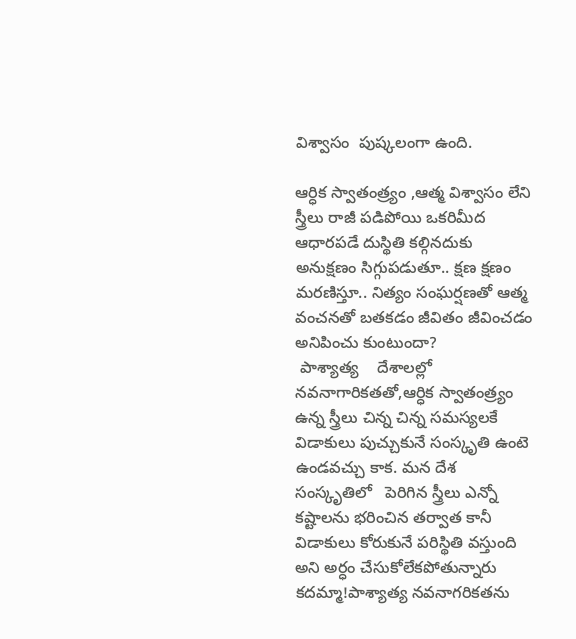విశ్వాసం  పుష్కలంగా ఉంది.

ఆర్ధిక స్వాతంత్ర్యం ,ఆత్మ విశ్వాసం లేని స్త్రీలు రాజీ పడిపోయి ఒకరిమీద ఆధారపడే దుస్థితి కల్గినదుకు అనుక్షణం సిగ్గుపడుతూ.. క్షణ క్షణం మరణిస్తూ.. నిత్యం సంఘర్షణతో ఆత్మ వంచనతో బతకడం జీవితం జీవించడం అనిపించు కుంటుందా?
 పాశ్యాత్య    దేశాలల్లో నవనాగారికతతో,ఆర్ధిక స్వాతంత్ర్యం ఉన్న స్త్రీలు చిన్న చిన్న సమస్యలకే విడాకులు పుచ్చుకునే సంస్కృతి ఉంటె ఉండవచ్చు కాక. మన దేశ సంస్కృతిలో   పెరిగిన స్త్రీలు ఎన్నో కష్టాలను భరించిన తర్వాత కానీ విడాకులు కోరుకునే పరిస్థితి వస్తుంది అని అర్ధం చేసుకోలేకపోతున్నారు కదమ్మా!పాశ్యాత్య నవనాగరికతను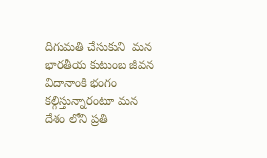దిగుమతి చేసుకుని  మన భారతీయ కుటుంబ జీవన విదానాంకి భంగం కల్గిస్తున్నారంటూ మన  దేశం లోని ప్రతి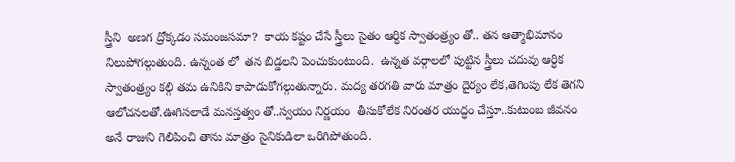స్త్రీని  అణగ ద్రోక్కడం సమంజసమా?  కాయ కష్టం చేసే స్త్రీలు సైతం ఆర్ధిక స్వాతంత్ర్యం తో.. తన ఆత్మాభిమానం నిలుపోగల్గుతుంది. ఉన్నంత లో  తన బిడ్డలని పెంచుకుంటుంది.  ఉన్నత వర్గాలలో పుట్టిన స్త్రీలు చదువు ఆర్ధిక స్వాతంత్ర్యం కల్గి తమ ఉనికిని కాపాడుకోగల్గుతున్నారు. మద్య తరగతి వారు మాత్రం దైర్యం లేక,తెగింపు లేక తెగని ఆలోచనలతో.ఊగిసలాడే మనస్తత్వం తో..స్వయం నిర్ణయం  తీసుకోలేక నిరంతర యుద్ధం చేస్తూ..కుటుంబ జీవనం అనే రాజుని గెలిపించి తాను మాత్రం సైనికుడిలా ఒరిగిపోతుంది.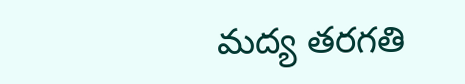మద్య తరగతి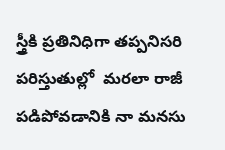స్త్రీకి ప్రతినిధిగా తప్పనిసరి పరిస్తుతుల్లో  మరలా రాజీ  పడిపోవడానికి నా మనసు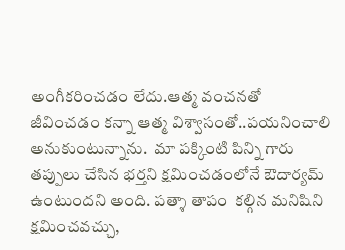అంగీకరించడం లేదు.ఆత్మ వంచనతో జీవించడం కన్నా ఆత్మ విశ్వాసంతో..పయనించాలి అనుకుంటున్నాను.  మా పక్కింటి పిన్ని గారు తప్పులు చేసిన భర్తని క్షమించడంలోనే ఔదార్యమ్ ఉంటుందని అంది. పత్శా తాపం  కల్గిన మనిషిని  క్షమించవచ్చు,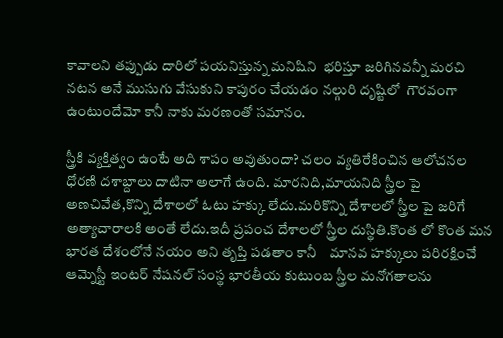కావాలని తప్పుడు దారిలో పయనిస్తున్న మనిషిని  భరిస్తూ జరిగినవన్నీ మరచి నటన అనే ముసుగు వేసుకుని కాపురం చేయడం నల్గురి దృష్టిలో  గౌరవంగా   ఉంటుందేమో కానీ నాకు మరణంతో సమానం.

స్త్రీకి వ్యక్తిత్వం ఉంటే అది శాపం అవుతుందా? చలం వ్యతిరేకించిన ఆలోచనల ధోరణి దశాబ్దాలు దాటినా అలాగే ఉంది. మారనిది,మాయనిది స్త్రీల పై అణచివేత,కొన్ని దేశాలలో ఓటు హక్కు లేదు.మరికొన్ని దేశాలలో స్త్రీల పై జరిగే అత్యాచారాలకి అంతే లేదు.ఇదీ ప్రపంచ దేశాలలో స్త్రీల దుస్థితి.కొంత లో కొంత మన భారత దేశంలోనే నయం అని తృప్తి పడతాం కానీ    మానవ హక్కులు పరిరక్షించే ఆమ్నెస్టీ ఇంటర్ నేషనల్ సంస్థ భారతీయ కుటుంబ స్త్రీల మనోగతాలను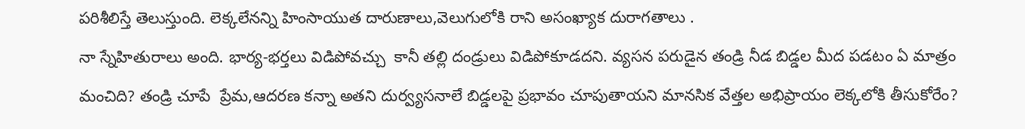పరిశీలిస్తే తెలుస్తుంది. లెక్కలేనన్ని హింసాయుత దారుణాలు,వెలుగులోకి రాని అసంఖ్యాక దురాగతాలు .
నా స్నేహితురాలు అంది. భార్య-భర్తలు విడిపోవచ్చు  కానీ తల్లి దండ్రులు విడిపోకూడదని. వ్యసన పరుడైన తండ్రి నీడ బిడ్డల మీద పడటం ఏ మాత్రం మంచిది? తండ్రి చూపే  ప్రేమ,ఆదరణ కన్నా అతని దుర్వ్యసనాలే బిడ్డలపై ప్రభావం చూపుతాయని మానసిక వేత్తల అభిప్రాయం లెక్కలోకి తీసుకోరేం?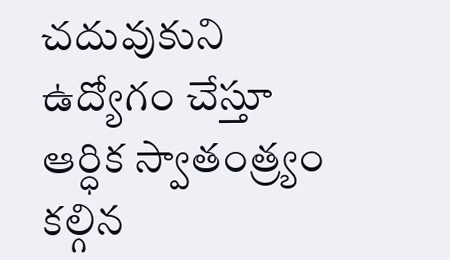చదువుకుని ఉద్యోగం చేస్తూ ఆర్ధిక స్వాతంత్ర్యం కల్గిన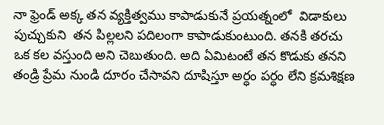నా ఫ్రెండ్ అక్క తన వ్యక్తిత్వము కాపాడుకునే ప్రయత్నంలో  విడాకులు పుచ్చుకుని  తన పిల్లలని పదిలంగా కాపాడుకుంటుంది. తనకి తరచు ఒక కల వస్తుంది అని చెబుతుంది. అది ఏమిటంటే తన కొడుకు తనని తండ్రి ప్రేమ నుండి దూరం చేసావని దూషిస్తూ అర్ధం పర్ధం లేని క్రమశిక్షణ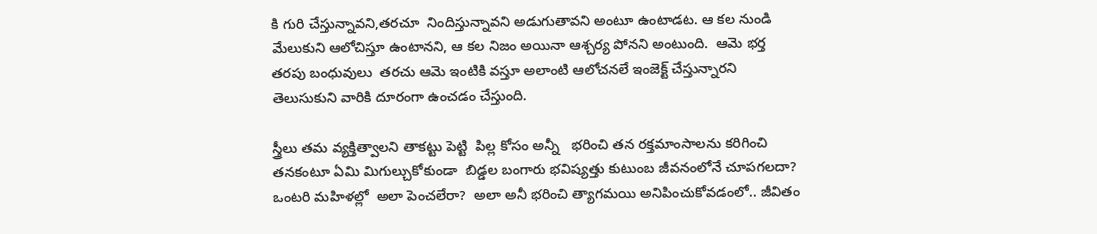కి గురి చేస్తున్నావని,తరచూ  నిందిస్తున్నావని అడుగుతావని అంటూ ఉంటాడట. ఆ కల నుండి మేలుకుని ఆలోచిస్తూ ఉంటానని, ఆ కల నిజం అయినా ఆశ్చర్య పోనని అంటుంది.  ఆమె భర్త తరపు బంధువులు  తరచు ఆమె ఇంటికి వస్తూ అలాంటి ఆలోచనలే ఇంజెక్ట్ చేస్తున్నారని తెలుసుకుని వారికి దూరంగా ఉంచడం చేస్తుంది.

స్త్రీలు తమ వ్యక్తిత్వాలని తాకట్టు పెట్టి  పిల్ల కోసం అన్నీ   భరించి తన రక్తమాంసాలను కరిగించి  తనకంటూ ఏమి మిగుల్చుకోకుండా  బిడ్డల బంగారు భవిష్యత్తు కుటుంబ జీవనంలోనే చూపగలదా? ఒంటరి మహిళల్లో  అలా పెంచలేరా?  అలా అనీ భరించి త్యాగమయి అనిపించుకోవడంలో.. జీవితం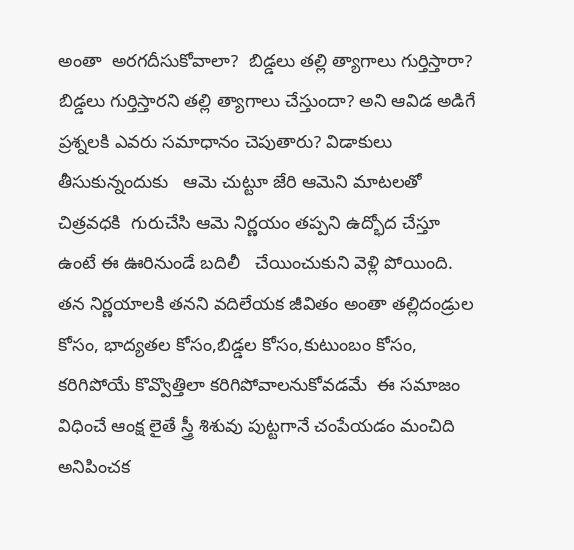అంతా  అరగదీసుకోవాలా?  బిడ్డలు తల్లి త్యాగాలు గుర్తిస్తారా?  బిడ్డలు గుర్తిస్తారని తల్లి త్యాగాలు చేస్తుందా? అని ఆవిడ అడిగే ప్రశ్నలకి ఎవరు సమాధానం చెపుతారు? విడాకులు తీసుకున్నందుకు   ఆమె చుట్టూ జేరి ఆమెని మాటలతో చిత్రవధకి  గురుచేసి ఆమె నిర్ణయం తప్పని ఉద్భోద చేస్తూ ఉంటే ఈ ఊరినుండే బదిలీ   చేయించుకుని వెళ్లి పోయింది. తన నిర్ణయాలకి తనని వదిలేయక జీవితం అంతా తల్లిదండ్రుల కోసం, భాద్యతల కోసం,బిడ్డల కోసం,కుటుంబం కోసం, కరిగిపోయే కొవ్వొత్తిలా కరిగిపోవాలనుకోవడమే  ఈ సమాజం విధించే ఆంక్ష లైతే స్త్రీ శిశువు పుట్టగానే చంపేయడం మంచిది అనిపించక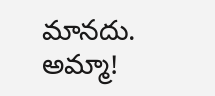మానదు. అమ్మా!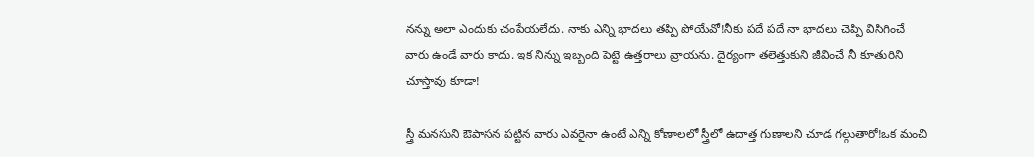నన్ను అలా ఎందుకు చంపేయలేదు. నాకు ఎన్ని భాదలు తప్పి పోయేవో!నీకు పదే పదే నా భాదలు చెప్పి విసిగించే వారు ఉండే వారు కాదు. ఇక నిన్ను ఇబ్బంది పెట్టె ఉత్తరాలు వ్రాయను. దైర్యంగా తలెత్తుకుని జీవించే నీ కూతురిని చూస్తావు కూడా!

స్త్రీ మనసుని ఔపాసన పట్టిన వారు ఎవరైనా ఉంటే ఎన్ని కోణాలలో స్త్రీలో ఉదాత్త గుణాలని చూడ గల్గుతారో!ఒక మంచి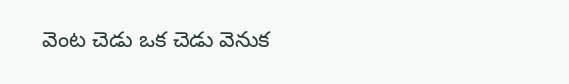వెంట చెడు ఒక చెడు వెనుక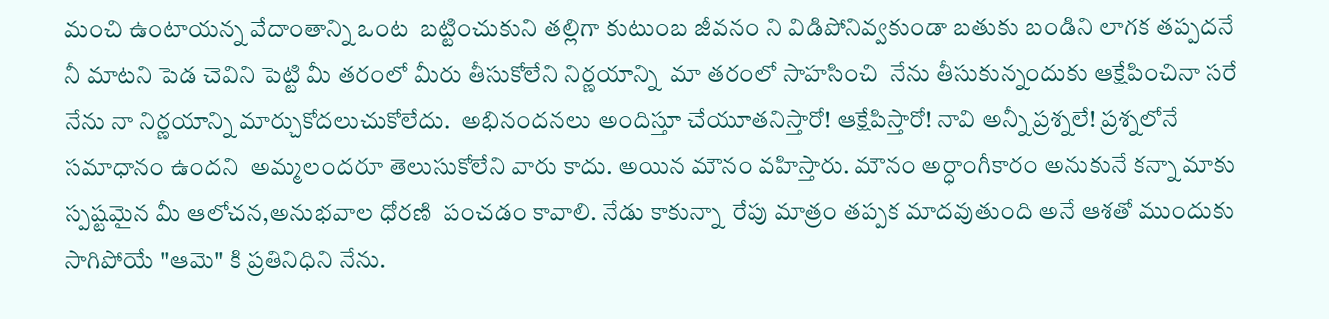మంచి ఉంటాయన్న వేదాంతాన్ని ఒంట  బట్టించుకుని తల్లిగా కుటుంబ జీవనం ని విడిపోనివ్వకుండా బతుకు బండిని లాగక తప్పదనే నీ మాటని పెడ చెవిని పెట్టి మీ తరంలో మీరు తీసుకోలేని నిర్ణయాన్ని  మా తరంలో సాహసించి  నేను తీసుకున్నందుకు ఆక్షేపించినా సరే నేను నా నిర్ణయాన్ని మార్చుకోదలుచుకోలేదు.  అభినందనలు అందిస్తూ చేయూతనిస్తారో! ఆక్షేపిస్తారో! నావి అన్నీ ప్రశ్నలే! ప్రశ్నలోనే సమాధానం ఉందని  అమ్మలందరూ తెలుసుకోలేని వారు కాదు. అయిన మౌనం వహిస్తారు. మౌనం అర్ధాంగీకారం అనుకునే కన్నా మాకు స్పష్టమైన మీ ఆలోచన,అనుభవాల ధోరణి  పంచడం కావాలి. నేడు కాకున్నా  రేపు మాత్రం తప్పక మాదవుతుంది అనే ఆశతో ముందుకు సాగిపోయే "ఆమె" కి ప్రతినిధిని నేను.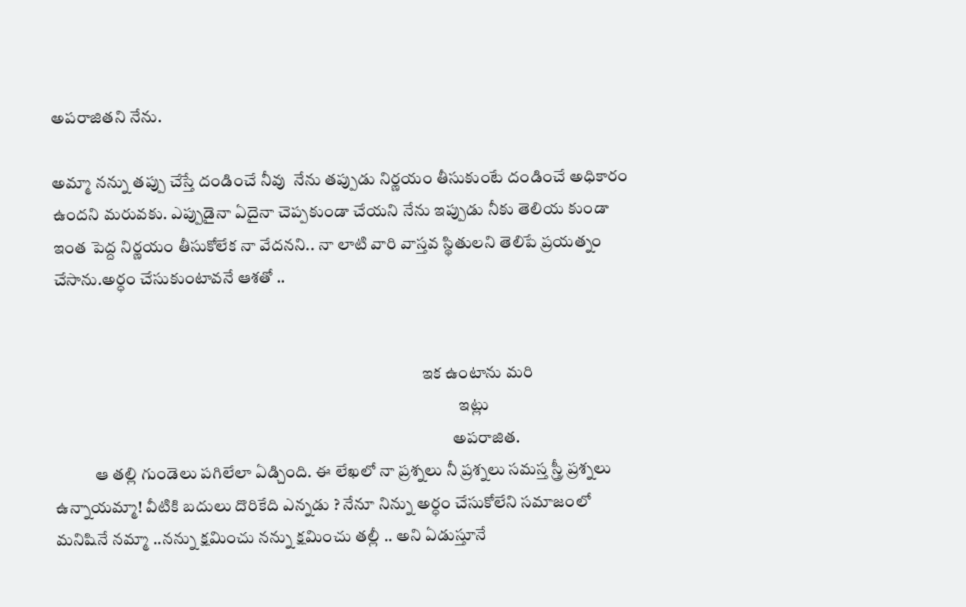అపరాజితని నేను.

అమ్మా నన్ను తప్పు చేస్తే దండించే నీవు  నేను తప్పుడు నిర్ణయం తీసుకుంటే దండించే అధికారం ఉందని మరువకు. ఎప్పుడైనా ఏదైనా చెప్పకుండా చేయని నేను ఇప్పుడు నీకు తెలియ కుండా ఇంత పెద్ద నిర్ణయం తీసుకోలేక నా వేదనని.. నా లాటి వారి వాస్తవ స్థితులని తెలిపే ప్రయత్నం చేసాను.అర్ధం చేసుకుంటావనే ఆశతో ..


                                                                                                               ఇక ఉంటాను మరి
                                                                                                                          ఇట్లు
                                                                                                                        అపరాజిత.
            ఆ తల్లి గుండెలు పగిలేలా ఏడ్చింది. ఈ లేఖలో నా ప్రశ్నలు నీ ప్రశ్నలు సమస్త స్త్రీ ప్రశ్నలు ఉన్నాయమ్మా! వీటికి బదులు దొరికేది ఎన్నడు ? నేనూ నిన్ను అర్ధం చేసుకోలేని సమాజంలో మనిషినే నమ్మా ..నన్ను క్షమించు నన్ను క్షమించు తల్లీ .. అని ఏడుస్తూనే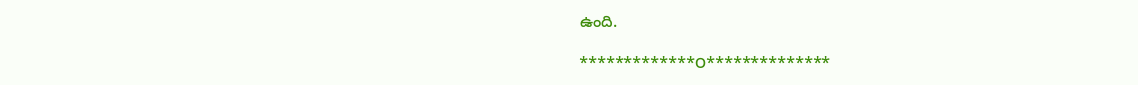ఉంది.

*************౦**************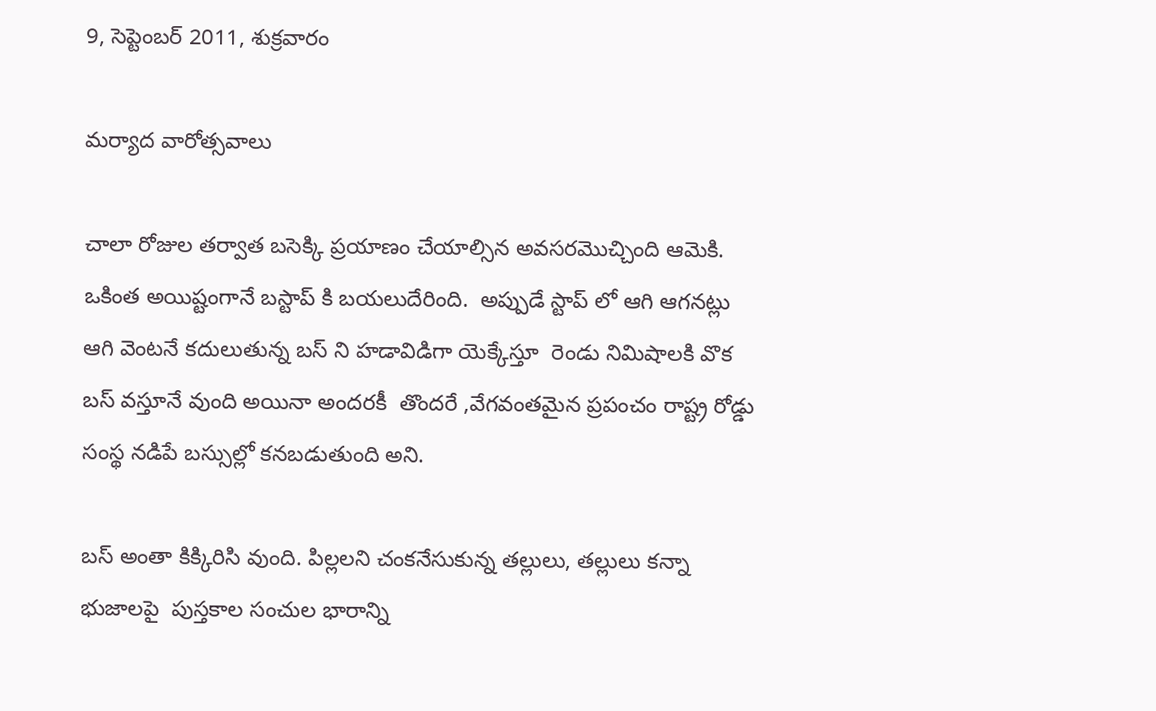9, సెప్టెంబర్ 2011, శుక్రవారం

మర్యాద వారోత్సవాలు

చాలా రోజుల తర్వాత బసెక్కి ప్రయాణం చేయాల్సిన అవసరమొచ్చింది ఆమెకి. ఒకింత అయిష్టంగానే బస్టాప్ కి బయలుదేరింది.  అప్పుడే స్టాప్ లో ఆగి ఆగనట్లు ఆగి వెంటనే కదులుతున్న బస్ ని హడావిడిగా యెక్కేస్తూ  రెండు నిమిషాలకి వొక బస్ వస్తూనే వుంది అయినా అందరకీ  తొందరే ,వేగవంతమైన ప్రపంచం రాష్ట్ర రోడ్డు సంస్థ నడిపే బస్సుల్లో కనబడుతుంది అని.

బస్ అంతా కిక్కిరిసి వుంది. పిల్లలని చంకనేసుకున్న తల్లులు, తల్లులు కన్నా భుజాలపై  పుస్తకాల సంచుల భారాన్ని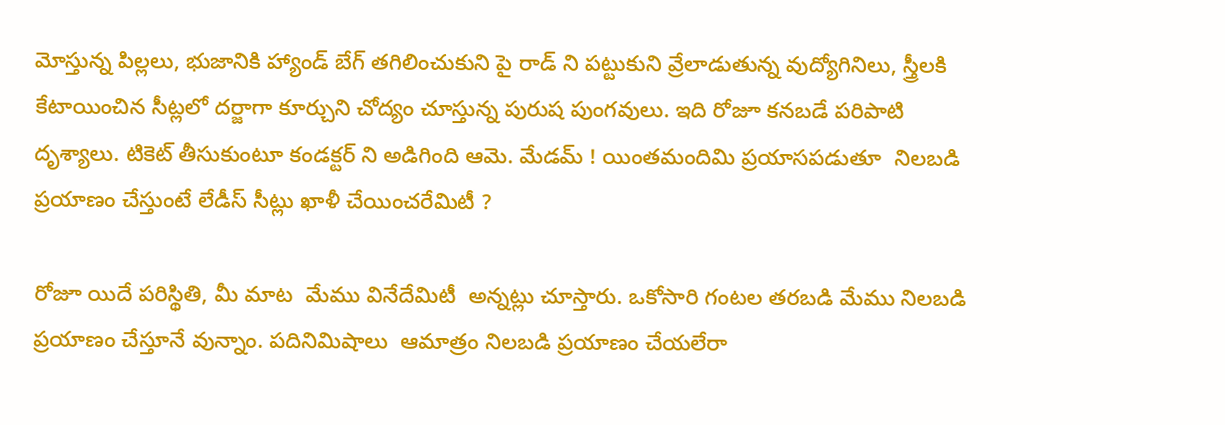మోస్తున్న పిల్లలు, భుజానికి హ్యాండ్ బేగ్ తగిలించుకుని పై రాడ్ ని పట్టుకుని వ్రేలాడుతున్న వుద్యోగినిలు, స్త్రీలకి కేటాయించిన సీట్లలో దర్జాగా కూర్చుని చోద్యం చూస్తున్న పురుష పుంగవులు. ఇది రోజూ కనబడే పరిపాటి దృశ్యాలు. టికెట్ తీసుకుంటూ కండక్టర్ ని అడిగింది ఆమె. మేడమ్ ! యింతమందిమి ప్రయాసపడుతూ  నిలబడి  ప్రయాణం చేస్తుంటే లేడీస్ సీట్లు ఖాళీ చేయించరేమిటీ ?

రోజూ యిదే పరిస్థితి, మీ మాట  మేము వినేదేమిటీ  అన్నట్లు చూస్తారు. ఒకోసారి గంటల తరబడి మేము నిలబడి ప్రయాణం చేస్తూనే వున్నాం. పదినిమిషాలు  ఆమాత్రం నిలబడి ప్రయాణం చేయలేరా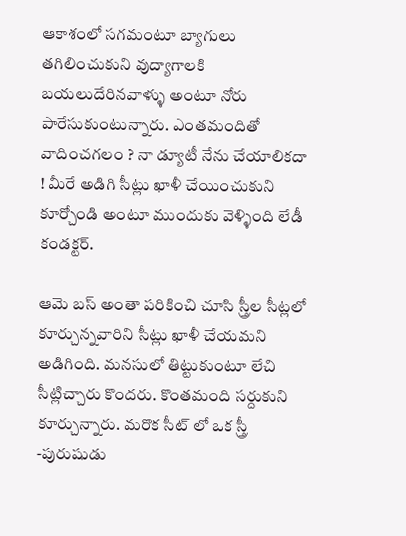ఆకాశంలో సగమంటూ బ్యాగులు తగిలించుకుని వుద్యాగాలకి బయలుదేరినవాళ్ళు అంటూ నోరు పారేసుకుంటున్నారు. ఎంతమందితో వాదించగలం ? నా డ్యూటీ నేను చేయాలికదా ! మీరే అడిగి సీట్లు ఖాళీ చేయించుకుని కూర్చోండి అంటూ ముందుకు వెళ్ళింది లేడీ కండక్టర్.

ఆమె బస్ అంతా పరికించి చూసి స్త్రీల సీట్లలో కూర్చున్నవారిని సీట్లు ఖాళీ చేయమని అడిగింది. మనసులో తిట్టుకుంటూ లేచి సీట్లిచ్చారు కొందరు. కొంతమంది సర్దుకుని కూర్చున్నారు. మరొక సీట్ లో ఒక స్త్రీ -పురుషుడు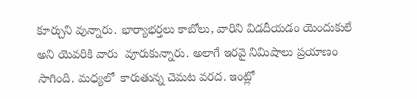కూర్చుని వున్నారు. భార్యాభర్తలు కాబోలు, వారిని విడదీయడం యెందుకులే  అని యెవరికి వారు  వూరుకున్నారు. అలాగే ఇరవై నిమిషాలు ప్రయాణం సాగింది. మధ్యలో  కారుతున్న చెమట వరద. ఇంట్లో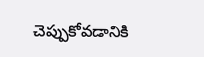చెప్పుకోవడానికి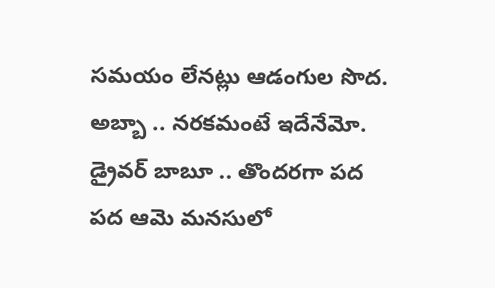సమయం లేనట్లు ఆడంగుల సొద. అబ్బా .. నరకమంటే ఇదేనేమో.  డ్రైవర్ బాబూ .. తొందరగా పద పద ఆమె మనసులో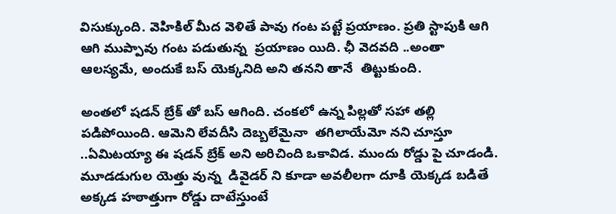విసుక్కుంది. వెహికిల్ మీద వెళితే పావు గంట పట్టే ప్రయాణం. ప్రతి స్టాపుకి ఆగి ఆగి ముప్పావు గంట పడుతున్న  ప్రయాణం యిది. ఛీ వెదవది ..అంతా ఆలస్యమే, అందుకే బస్ యెక్కనిది అని తనని తానే  తిట్టుకుంది.

అంతలో షడన్ బ్రేక్ తో బస్ ఆగింది. చంకలో ఉన్న పిల్లతో సహా తల్లి పడిపోయింది. ఆమెని లేవదీసి దెబ్బలేమైనా  తగిలాయేమో నని చూస్తూ ..ఏమిటయ్యా ఈ షడన్ బ్రేక్ అని అరిచింది ఒకావిడ. ముందు రోడ్డు పై చూడండి. మూడడుగుల యెత్తు వున్న  డివైడర్ ని కూడా అవలీలగా దూకి యెక్కడ బడితే అక్కడ హఠాత్తుగా రోడ్డు దాటేస్తుంటే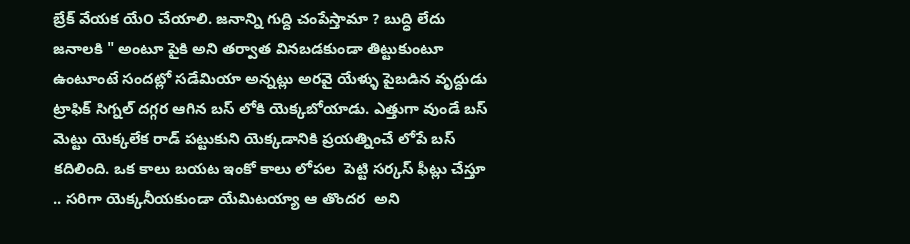బ్రేక్ వేయక యే౦ చేయాలి. జనాన్ని గుద్ది చంపేస్తామా ? బుద్ధి లేదు  జనాలకి " అంటూ పైకి అని తర్వాత వినబడకుండా తిట్టుకుంటూ ఉంటూంటే సందట్లో సడేమియా అన్నట్లు అరవై యేళ్ళు పైబడిన వృద్దుడు ట్రాఫిక్ సిగ్నల్ దగ్గర ఆగిన బస్ లోకి యెక్కబోయాడు. ఎత్తుగా వుండే బస్ మెట్టు యెక్కలేక రాడ్ పట్టుకుని యెక్కడానికి ప్రయత్నించే లోపే బస్ కదిలింది. ఒక కాలు బయట ఇంకో కాలు లోపల  పెట్టి సర్కస్ ఫీట్లు చేస్తూ .. సరిగా యెక్కనీయకుండా యేమిటయ్యా ఆ తొందర  అని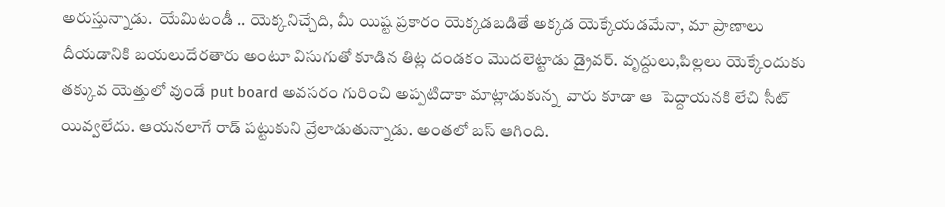అరుస్తున్నాడు.  యేమిటండీ .. యెక్కనిచ్చేది, మీ యిష్ట ప్రకారం యెక్కడబడితే అక్కడ యెక్కేయడమేనా, మా ప్రాణాలు దీయడానికి బయలుదేరతారు అంటూ విసుగుతో కూడిన తిట్ల దండకం మొదలెట్టాడు డ్రైవర్. వృద్దులు,పిల్లలు యెక్కే౦దుకు తక్కువ యెత్తులో వుండే put board అవసరం గురించి అప్పటిదాకా మాట్లాడుకున్న  వారు కూడా ఆ  పెద్దాయనకి లేచి సీట్ యివ్వలేదు. ఆయనలాగే రాడ్ పట్టుకుని వ్రేలాడుతున్నాడు. అంతలో బస్ ఆగింది.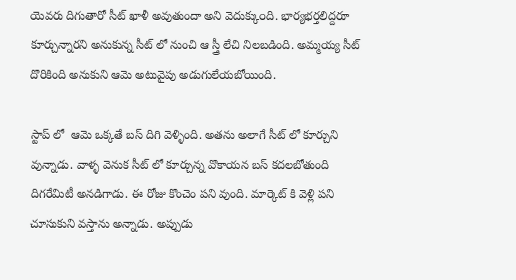యెవరు దిగుతారో సీట్ ఖాళీ అవుతుందా అని వెదుక్కు౦ది. భార్యభర్తలిద్దరూ కూర్చున్నారని అనుకున్న సీట్ లో నుంచి ఆ స్త్రీ లేచి నిలబడింది. అమ్మయ్య సీట్ దొరికింది అనుకుని ఆమె అటువైపు అడుగులేయబోయింది.

స్టాప్ లో  ఆమె ఒక్కతే బస్ దిగి వెళ్ళింది. అతను అలాగే సీట్ లో కూర్చుని వున్నాడు. వాళ్ళ వెనుక సీట్ లో కూర్చున్న వొకాయన బస్ కదలబోతుంది దిగరేమిటీ అనడిగాడు. ఈ రోజు కొంచెం పని వుంది. మార్కెట్ కి వెళ్లి పని చూసుకుని వస్తాను అన్నాడు. అప్పుడు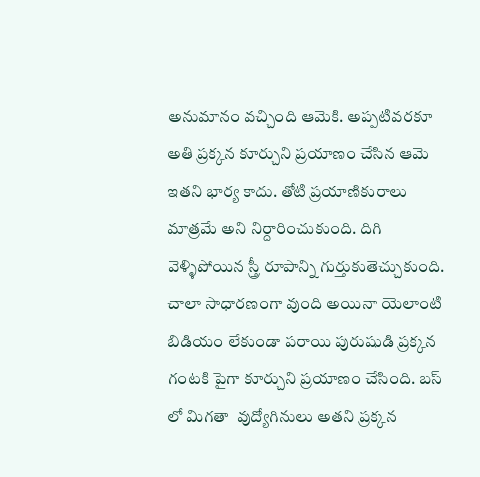అనుమానం వచ్చింది ఆమెకి. అప్పటివరకూ అతి ప్రక్కన కూర్చుని ప్రయాణం చేసిన ఆమె ఇతని భార్య కాదు. తోటి ప్రయాణికురాలు మాత్రమే అని నిర్దారించుకుంది. దిగి వెళ్ళిపోయిన స్త్రీ రూపాన్ని గుర్తుకుతెచ్చుకుంది. చాలా సాధారణంగా వుంది అయినా యెలాంటి బిడియం లేకుండా పరాయి పురుషుడి ప్రక్కన  గంటకి పైగా కూర్చుని ప్రయాణం చేసింది. బస్ లో మిగతా  వుద్యోగినులు అతని ప్రక్కన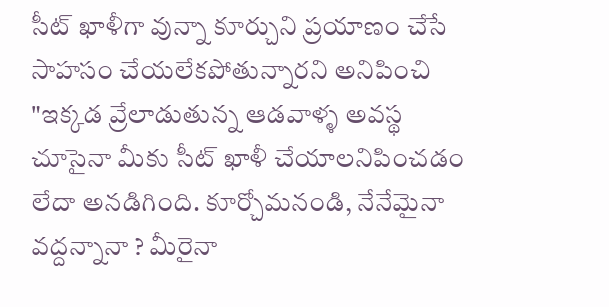సీట్ ఖాళీగా వున్నా కూర్చుని ప్రయాణం చేసే సాహసం చేయలేకపోతున్నారని అనిపించి "ఇక్కడ వ్రేలాడుతున్న ఆడవాళ్ళ అవస్థ చూసైనా మీకు సీట్ ఖాళీ చేయాలనిపించడం లేదా అనడిగింది. కూర్చోమనండి, నేనేమైనా వద్దన్నానా ? మీరైనా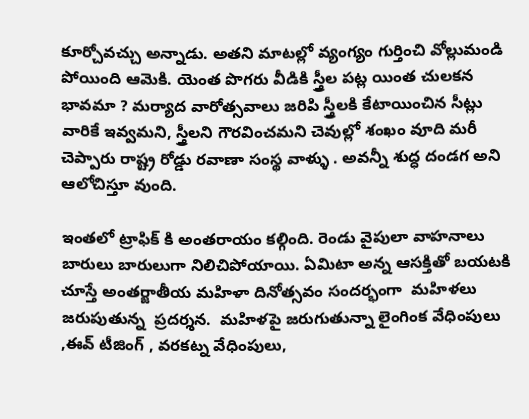కూర్చోవచ్చు అన్నాడు. అతని మాటల్లో వ్యంగ్యం గుర్తించి వోల్లుమండి పోయింది ఆమెకి. యెంత పొగరు వీడికి స్త్రీల పట్ల యింత చులకన భావమా ? మర్యాద వారోత్సవాలు జరిపి స్త్రీలకి కేటాయించిన సీట్లు వారికే ఇవ్వమని, స్త్రీలని గౌరవించమని చెవుల్లో శంఖం వూది మరీ చెప్పారు రాష్ట్ర రోడ్డు రవాణా సంస్థ వాళ్ళు . అవన్నీ శుద్ధ దండగ అని ఆలోచిస్తూ వుంది.

ఇంతలో ట్రాఫిక్ కి అంతరాయం కల్గింది. రెండు వైపులా వాహనాలు బారులు బారులుగా నిలిచిపోయాయి. ఏమిటా అన్న ఆసక్తితో బయటకి చూస్తే అంతర్జాతీయ మహిళా దినోత్సవం సందర్భంగా  మహిళలు జరుపుతున్న  ప్రదర్శన.  మహిళపై జరుగుతున్నా లైంగింక వేధింపులు ,ఈవ్ టీజింగ్ , వరకట్న వేధింపులు,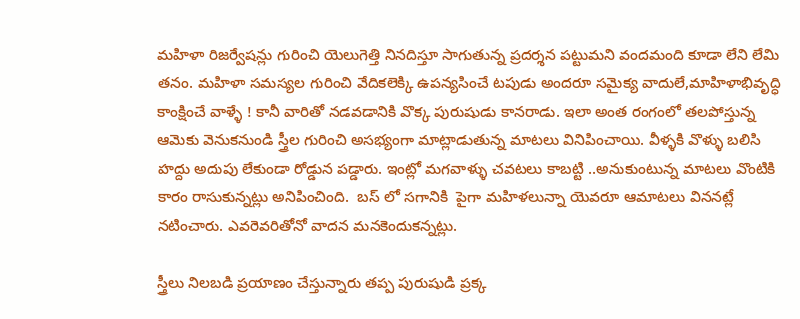మహిళా రిజర్వేషన్లు గురించి యెలుగెత్తి నినదిస్తూ సాగుతున్న ప్రదర్శన పట్టుమని వందమంది కూడా లేని లేమి తనం. మహిళా సమస్యల గురించి వేదికలెక్కి ఉపన్యసించే టపుడు అందరూ సమైక్య వాదులే,మాహిళాభివృద్ధి  కాంక్షించే వాళ్ళే ! కానీ వారితో నడవడానికి వొక్క పురుషుడు కానరాడు. ఇలా అంత రంగంలో తలపోస్తున్న ఆమెకు వెనుకనుండి స్త్రీల గురించి అసభ్యంగా మాట్లాడుతున్న మాటలు వినిపించాయి. వీళ్ళకి వొళ్ళు బలిసి హద్దు అదుపు లేకుండా రోడ్డున పడ్డారు. ఇంట్లో మగవాళ్ళు చవటలు కాబట్టి ..అనుకుంటున్న మాటలు వొంటికి  కారం రాసుకున్నట్లు అనిపించింది.  బస్ లో సగానికి  పైగా మహిళలున్నా యెవరూ ఆమాటలు విననట్లే నటించారు. ఎవరెవరితోనో వాదన మనకెందుకన్నట్లు.

స్త్రీలు నిలబడి ప్రయాణం చేస్తున్నారు తప్ప పురుషుడి ప్రక్క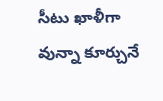సీటు ఖాళీగా వున్నా కూర్చునే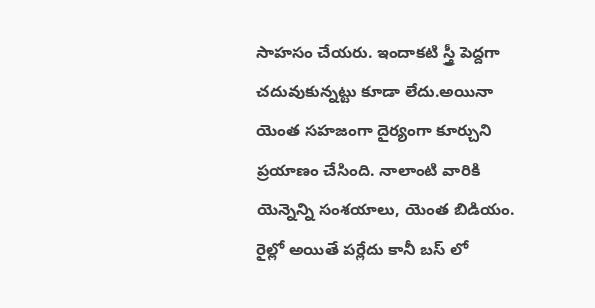సాహసం చేయరు. ఇందాకటి స్త్రీ పెద్దగా చదువుకున్నట్టు కూడా లేదు.అయినా యెంత సహజంగా దైర్యంగా కూర్చుని ప్రయాణం చేసింది. నాలాంటి వారికి యెన్నెన్ని సంశయాలు, యెంత బిడియం. రైల్లో అయితే పర్లేదు కానీ బస్ లో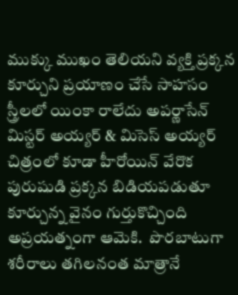ముక్కు ముఖం తెలియని వ్యక్తి ప్రక్కన కూర్చుని ప్రయాణం చేసే సాహసం స్త్రీలలో యింకా రాలేదు అపర్ణాసేన్ మిస్టర్ అయ్యర్ & మిసెస్ అయ్యర్ చిత్రంలో కూడా హీరోయిన్ వేరొక పురుషుడి ప్రక్కన బిడియపడుతూ కూర్చున్న వైనం గుర్తుకొచ్చింది అప్రయత్నంగా ఆమెకి.  పొరబాటుగా శరీరాలు తగిలనంత మాత్రానే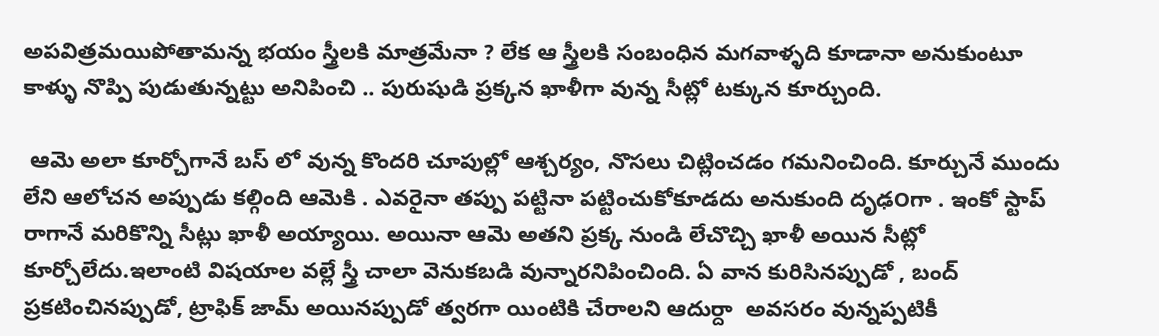అపవిత్రమయిపోతామన్న భయం స్త్రీలకి మాత్రమేనా ? లేక ఆ స్త్రీలకి సంబంధిన మగవాళ్ళది కూడానా అనుకుంటూ కాళ్ళు నొప్పి పుడుతున్నట్టు అనిపించి .. పురుషుడి ప్రక్కన ఖాళీగా వున్న సీట్లో టక్కున కూర్చుంది.

 ఆమె అలా కూర్చోగానే బస్ లో వున్న కొందరి చూపుల్లో ఆశ్చర్యం, నొసలు చిట్లించడం గమనించింది. కూర్చునే ముందు లేని ఆలోచన అప్పుడు కల్గింది ఆమెకి . ఎవరైనా తప్పు పట్టినా పట్టించుకోకూడదు అనుకుంది దృఢ౦గా . ఇంకో స్టాప్ రాగానే మరికొన్ని సీట్లు ఖాళీ అయ్యాయి. అయినా ఆమె అతని ప్రక్క నుండి లేచొచ్చి ఖాళీ అయిన సీట్లో కూర్చోలేదు.ఇలాంటి విషయాల వల్లే స్త్రీ చాలా వెనుకబడి వున్నారనిపించింది. ఏ వాన కురిసినప్పుడో , బంద్ ప్రకటించినప్పుడో, ట్రాఫిక్ జామ్ అయినప్పుడో త్వరగా యింటికి చేరాలని ఆదుర్దా  అవసరం వున్నప్పటికీ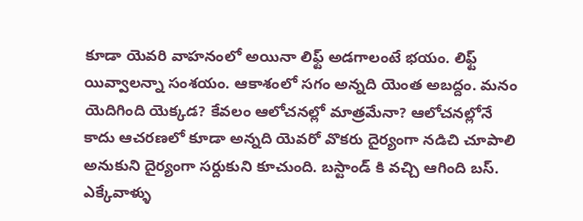కూడా యెవరి వాహనంలో అయినా లిఫ్ట్ అడగాలంటే భయం. లిఫ్ట్ యివ్వాలన్నా సంశయం. ఆకాశంలో సగం అన్నది యెంత అబద్దం. మనం యెదిగింది యెక్కడ? కేవలం ఆలోచనల్లో మాత్రమేనా? ఆలోచనల్లోనే కాదు ఆచరణలో కూడా అన్నది యెవరో వొకరు దైర్యంగా నడిచి చూపాలి అనుకుని దైర్యంగా సర్దుకుని కూచుంది. బస్టాండ్ కి వచ్చి ఆగింది బస్. ఎక్కేవాళ్ళు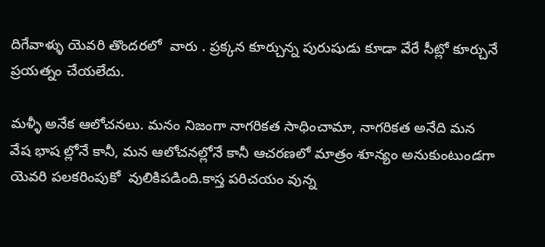దిగేవాళ్ళు యెవరి తొందరలో  వారు . ప్రక్కన కూర్చున్న పురుషుడు కూడా వేరే సీట్లో కూర్చునే ప్రయత్నం చేయలేదు.

మళ్ళీ అనేక ఆలోచనలు. మనం నిజంగా నాగరికత సాధించామా, నాగరికత అనేది మన వేష భాష ల్లోనే కానీ, మన ఆలోచనల్లోనే కానీ ఆచరణలో మాత్రం శూన్యం అనుకుంటుండగా యెవరి పలకరింపుకో  వులికిపడింది.కాస్త పరిచయం వున్న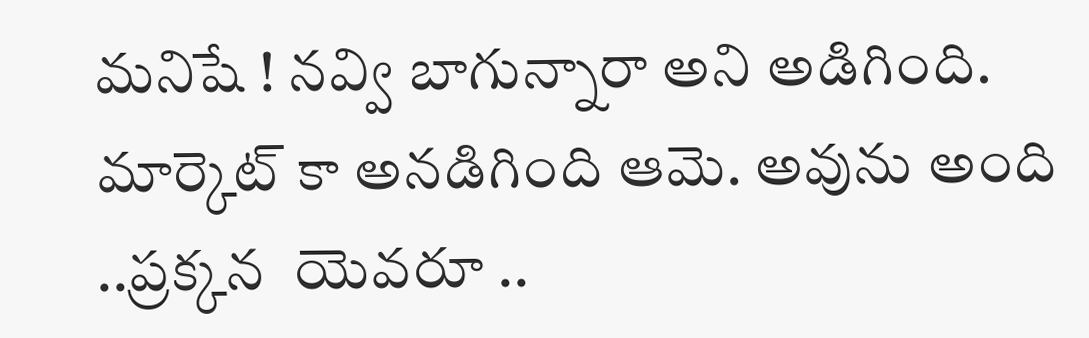మనిషే ! నవ్వి బాగున్నారా అని అడిగింది. మార్కెట్ కా అనడిగింది ఆమె. అవును అంది ..ప్రక్కన  యెవరూ ..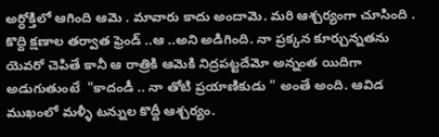అర్ధోక్తిలో ఆగింది ఆమె . మావారు కాదు అందామె. మరి ఆశ్చర్యంగా చూసింది . కొద్ది క్షణాల తర్వాత ఫ్రెండ్ ..ఆ ..అని అడిగింది. నా ప్రక్కన కూర్చున్నతను యెవరో చెపితే కానీ ఆ రాత్రికి ఆమెకి నిద్రపట్టదేమో అన్నంత యిదిగా అడుగుతుంటే  "కాదండీ .. నా తోటి ప్రయాణికుడు " అంతే అంది. ఆవిడ ముఖంలో మళ్ళీ టన్నుల కొద్దీ ఆశ్చర్యం.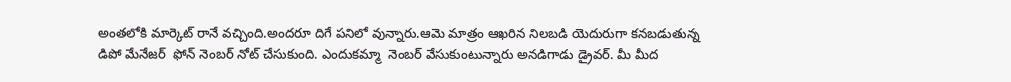అంతలోకి మార్కెట్ రానే వచ్చింది.అందరూ దిగే పనిలో వున్నారు.ఆమె మాత్రం ఆఖరిన నిలబడి యెదురుగా కనబడుతున్న డిపో మేనేజర్  ఫోన్ నెంబర్ నోట్ చేసుకుంది. ఎందుకమ్మా  నెంబర్ వేసుకుంటున్నారు అనడిగాడు డ్రైవర్. మీ మీద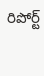రిపోర్ట్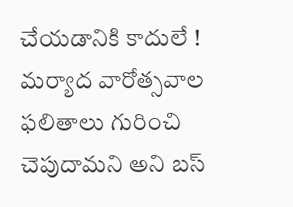చేయడానికి కాదులే ! మర్యాద వారోత్సవాల ఫలితాలు గురించి చెపుదామని అని బస్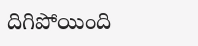దిగిపోయింది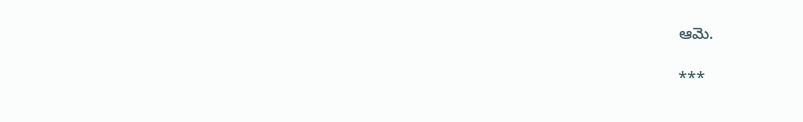ఆమె.

***